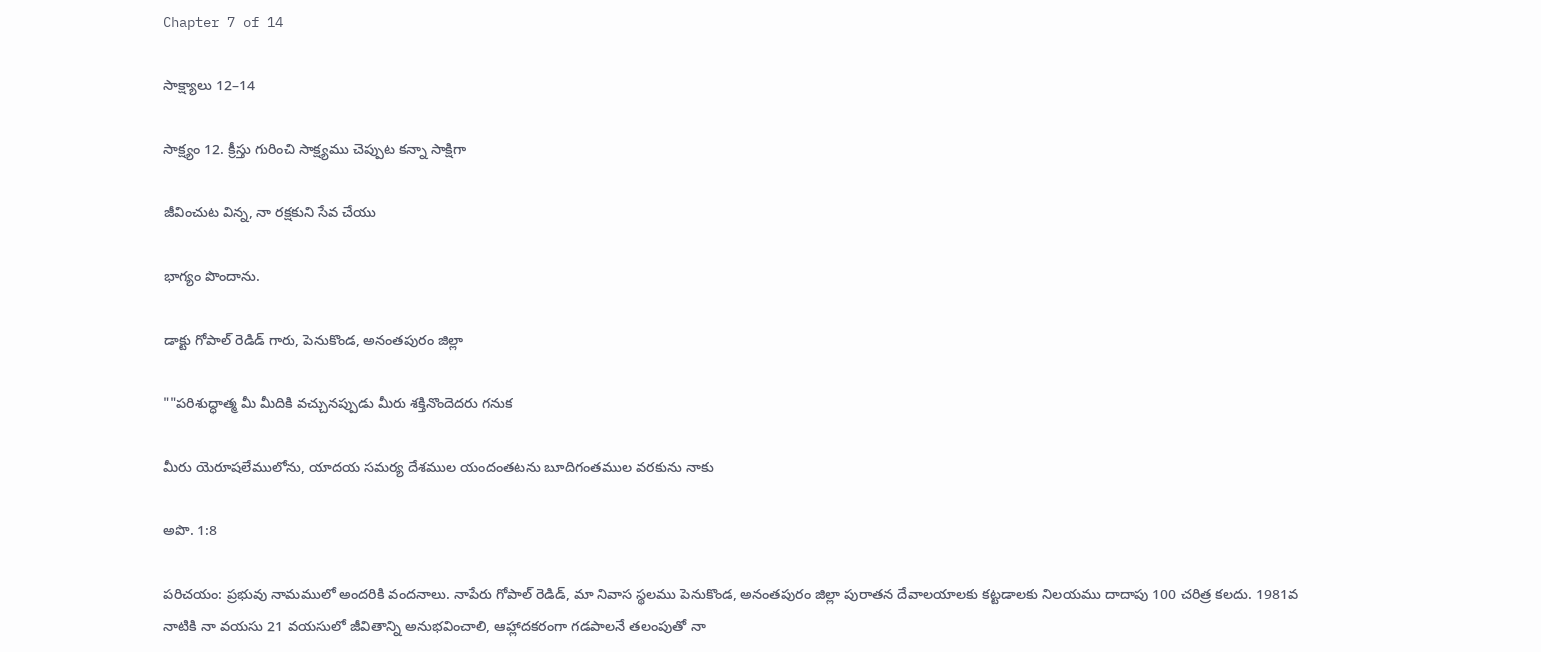Chapter 7 of 14

సాక్ష్యాలు 12–14

సాక్ష్యం 12. క్రీస్తు గురించి సాక్ష్యము చెప్పుట కన్నా సాక్షిగా

జీవించుట విన్న, నా రక్షకుని సేవ చేయు

భాగ్యం పొందాను.

డాక్టు గోపాల్ రెడిడ్ గారు, పెనుకొండ, అనంతపురం జిల్లా

""పరిశుద్ధాత్మ మీ మీదికి వచ్చునప్పుడు మీరు శక్తినొందెదరు గనుక

మీరు యెరూషలేములోను, యాదయ సమర్య దేశముల యందంతటను బూదిగంతముల వరకును నాకు

అపొ. 1:8

పరిచయం: ప్రభువు నామములో అందరికి వందనాలు. నాపేరు గోపాల్ రెడిడ్, మా నివాస స్థలము పెనుకొండ, అనంతపురం జిల్లా పురాతన దేవాలయాలకు కట్టడాలకు నిలయము దాదాపు 100 చరిత్ర కలదు. 1981వ నాటికి నా వయసు 21 వయసులో జీవితాన్ని అనుభవించాలి, ఆహ్లాదకరంగా గడపాలనే తలంపుతో నా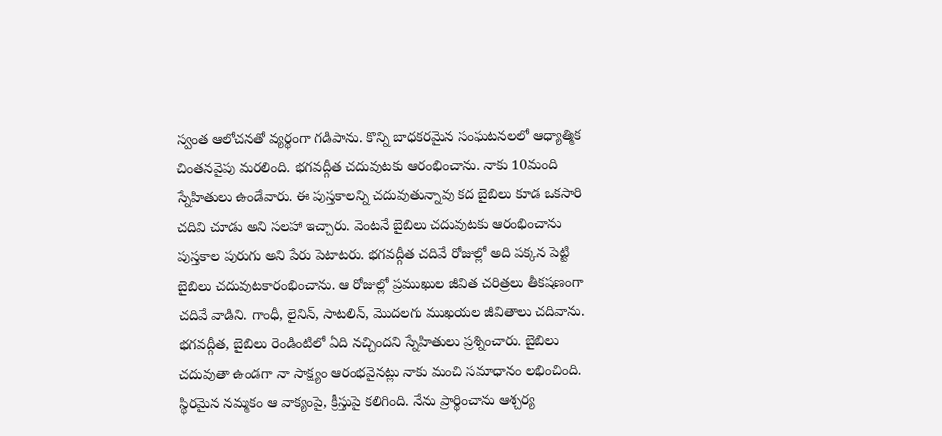స్వంత ఆలోచనతో వ్యర్థంగా గడిపాను. కొన్ని బాధకరమైన సంఘటనలలో ఆధ్యాత్మిక చింతనవైపు మరలింది. భగవద్గీత చదువుటకు ఆరంభించాను. నాకు 10మంది స్నేహితులు ఉండేవారు. ఈ పుస్తకాలన్ని చదువుతున్నావు కద బైబిలు కూడ ఒకసారి చదివి చూడు అని సలహా ఇచ్చారు. వెంటనే బైబిలు చదువుటకు ఆరంభించాను పుస్తకాల పురుగు అని పేరు పెటాటరు. భగవద్గీత చదివే రోజుల్లో అది పక్కన పెట్టి బైబిలు చదువుటకారంభించాను. ఆ రోజుల్లో ప్రముఖుల జీవిత చరిత్రలు తీకషణంగా చదివే వాడిని. గాంధీ, లైనిన్, సాటలిన్, మొదలగు ముఖయల జీవితాలు చదివాను. భగవద్గీత, బైబిలు రెండింటిలో ఏది నచ్చిందని స్నేహితులు ప్రశ్నించారు. బైబిలు చదువుతా ఉండగా నా సాక్ష్యం ఆరంభవైనట్లు నాకు మంచి సమాధానం లభించింది. స్థిరమైన నమ్మకం ఆ వాక్యంపై, క్రీస్తుపై కలిగింది. నేను ప్రార్థించాను ఆశ్చర్య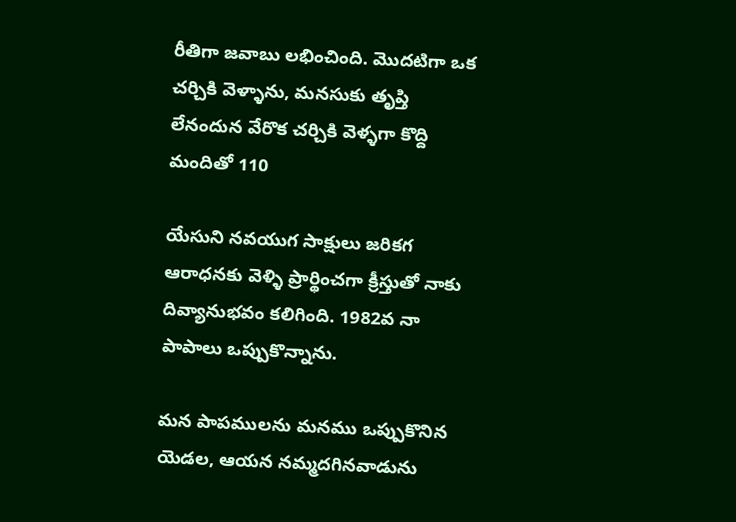రీతిగా జవాబు లభించింది. మొదటిగా ఒక చర్చికి వెళ్ళాను, మనసుకు తృప్తి లేనందున వేరొక చర్చికి వెళ్ళగా కొద్ది మందితో 110

యేసుని నవయుగ సాక్షులు జరికగ ఆరాధనకు వెళ్ళి ప్రార్థించగా క్రీస్తుతో నాకు దివ్యానుభవం కలిగింది. 1982వ నా పాపాలు ఒప్పుకొన్నాను.

మన పాపములను మనము ఒప్పుకొనిన యెడల, ఆయన నమ్మదగినవాడును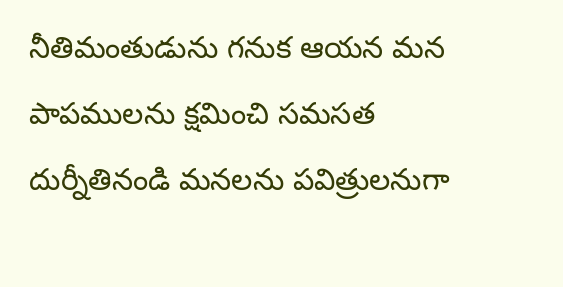నీతిమంతుడును గనుక ఆయన మన పాపములను క్షమించి సమసత దుర్నీతినండి మనలను పవిత్రులనుగా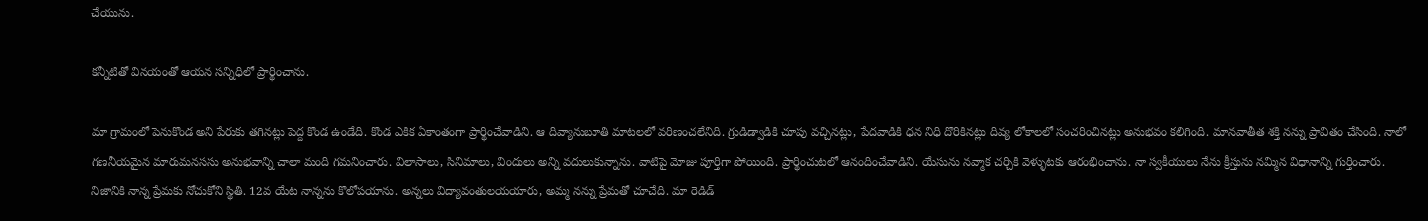చేయును.

కన్నీటితో వినయంతో ఆయన సన్నిధిలో ప్రార్థించాను.

మా గ్రామంలో పెనుకొండ అని పేరుకు తగినట్లు పెద్ద కొండ ఉండేది. కొండ ఎకిక ఏకాంతంగా ప్రార్థించేవాడిని. ఆ దివ్యానుబూతి మాటలలో వరిణంచలేనిది. గ్రుడిడ్వాడికి చూపు వచ్చినట్లు, పేదవాడికి ధన నిధి దొరికినట్లు దివ్య లోకాలలో సంచరించినట్లు అనుభవం కలిగింది. మానవాతీత శక్తి నన్ను ప్రావితం చేసింది. నాలో గణనీయమైన మారుమనససు అనుభవాన్ని చాలా మంది గమనించారు. విలాసాలు, సినిమాలు, విందులు అన్ని వదులుకున్నాను. వాటిపై మోజు పూర్తిగా పోయింది. ప్రార్థించుటలో ఆనందించేవాడిని. యేసును నవ్మాక చర్చికి వెళ్ళుటకు ఆరంభించాను. నా స్వకీయులు నేను క్రీస్తును నమ్మిన విధానాన్ని గుర్తించారు. నిజానికి నాన్న ప్రేమకు నోచుకోని స్థితి. 12వ యేట నాన్నను కొలోపయాను. అన్నలు విద్యావంతులయయారు, అమ్మ నన్ను ప్రేమతో చూచేది. మా రెడిడ్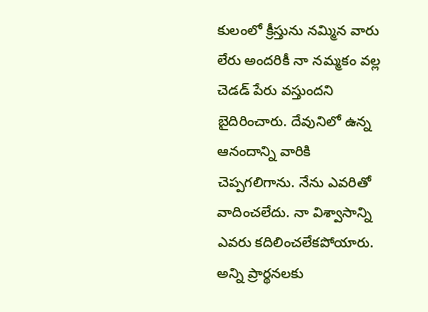కులంలో క్రీస్తును నమ్మిన వారు లేరు అందరికీ నా నమ్మకం వల్ల చెడడ్ పేరు వస్తుందని బైదిరించారు. దేవునిలో ఉన్న ఆనందాన్ని వారికి చెప్పగలిగాను. నేను ఎవరితో వాదించలేదు. నా విశ్వాసాన్ని ఎవరు కదిలించలేకపోయారు. అన్ని ప్రార్థనలకు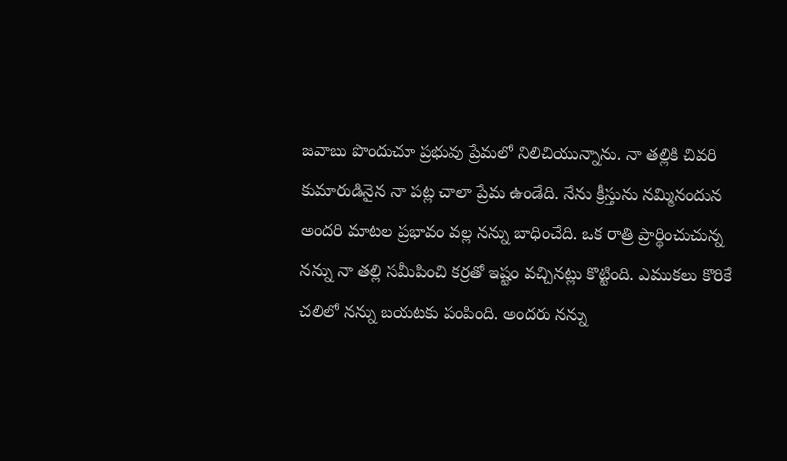జవాబు పొందుచూ ప్రభువు ప్రేమలో నిలిచియున్నాను. నా తల్లికి చివరి కుమారుడినైన నా పట్ల చాలా ప్రేమ ఉండేది. నేను క్రీస్తును నమ్మినందున అందరి మాటల ప్రభావం వల్ల నన్ను బాధించేది. ఒక రాత్రి ప్రార్థించుచున్న నన్ను నా తల్లి సమీపించి కర్రతో ఇష్టం వచ్చినట్లు కొట్టింది. ఎముకలు కొరికే చలిలో నన్ను బయటకు పంపింది. అందరు నన్ను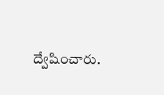ద్వేషించారు.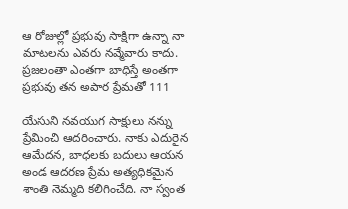ఆ రోజుల్లో ప్రభువు సాక్షిగా ఉన్నా నా మాటలను ఎవరు నవ్మేవారు కాదు. ప్రజలంతా ఎంతగా బాధిస్తే అంతగా ప్రభువు తన అపార ప్రేమతో 111

యేసుని నవయుగ సాక్షులు నన్ను ప్రేమించి ఆదరించారు. నాకు ఎదురైన ఆమేదన, బాధలకు బదులు ఆయన అండ ఆదరణ ప్రేమ అత్యధికమైన శాంతి నెమ్మది కలిగించేది. నా స్వంత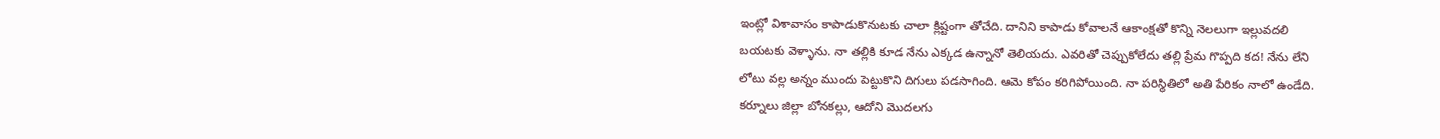ఇంట్లో విశావాసం కాపాడుకొనుటకు చాలా క్లిష్టంగా తోచేది. దానిని కాపాడు కోవాలనే ఆకాంక్షతో కొన్ని నెలలుగా ఇల్లువదలి బయటకు వెళ్ళాను. నా తల్లికి కూడ నేను ఎక్కడ ఉన్నానో తెలియదు. ఎవరితో చెప్పుకోలేదు తల్లి ప్రేమ గొప్పది కద! నేను లేని లోటు వల్ల అన్నం ముందు పెట్టుకొని దిగులు పడసాగింది. ఆమె కోపం కరిగిపోయింది. నా పరిస్థితిలో అతి పేరికం నాలో ఉండేది. కర్నూలు జిల్లా బోనకల్లు, ఆదోని మొదలగు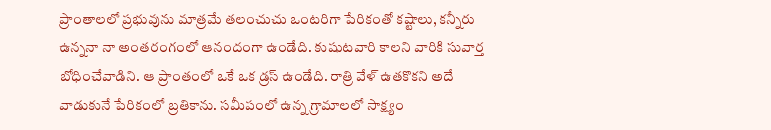ప్రాంతాలలో ప్రభువును మాత్రమే తలంచుచు ఒంటరిగా పేరికంతో కష్టాలు, కన్నీరు ఉన్ననా నా అంతరంగంలో ఆనందంగా ఉండేది. కుషుటవారి కాలని వారికి సువార్త బోధించేవాడిని. ఆ ప్రాంతంలో ఒకే ఒక డ్రస్ ఉండేది. రాత్రి వేళ్ ఉతకొకని అదే వాడుకునే పేరికంలో బ్రతికాను. సమీపంలో ఉన్న గ్రామాలలో సాక్ష్యం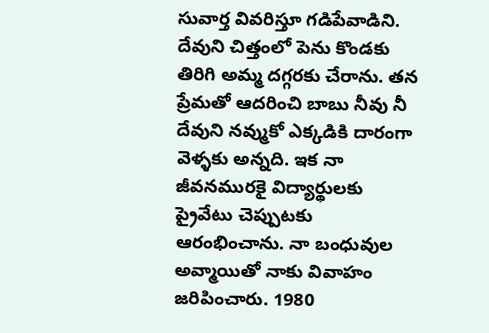సువార్త వివరిస్తూ గడిపేవాడిని. దేవుని చిత్తంలో పెను కొండకు తిరిగి అమ్మ దగ్గరకు చేరాను. తన ప్రేమతో ఆదరించి బాబు నీవు నీ దేవుని నవ్ముకో ఎక్కడికి దారంగా వెళ్ళకు అన్నది. ఇక నా జీవనమురకై విద్యార్థులకు ప్రైవేటు చెప్పుటకు ఆరంభించాను. నా బంధువుల అవ్మాయితో నాకు వివాహం జరిపించారు. 1980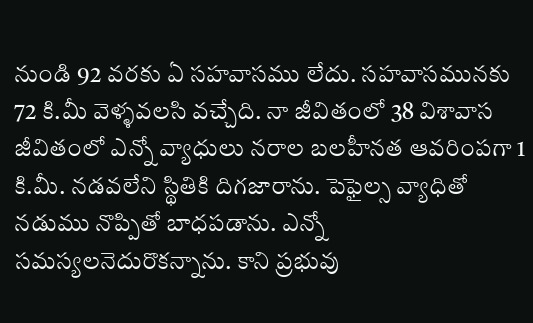నుండి 92 వరకు ఏ సహవాసము లేదు. సహవాసమునకు 72 కి.మీ వెళ్ళవలసి వచ్చేది. నా జీవితంలో 38 విశావాస జీవితంలో ఎన్నో వ్యాధులు నరాల బలహీనత ఆవరింపగా 1 కి.మీ. నడవలేని స్థితికి దిగజారాను. పెఫైల్స వ్యాధితో నడుము నొప్పితో బాధపడాను. ఎన్నో సమస్యలనెదురొకన్నాను. కాని ప్రభువు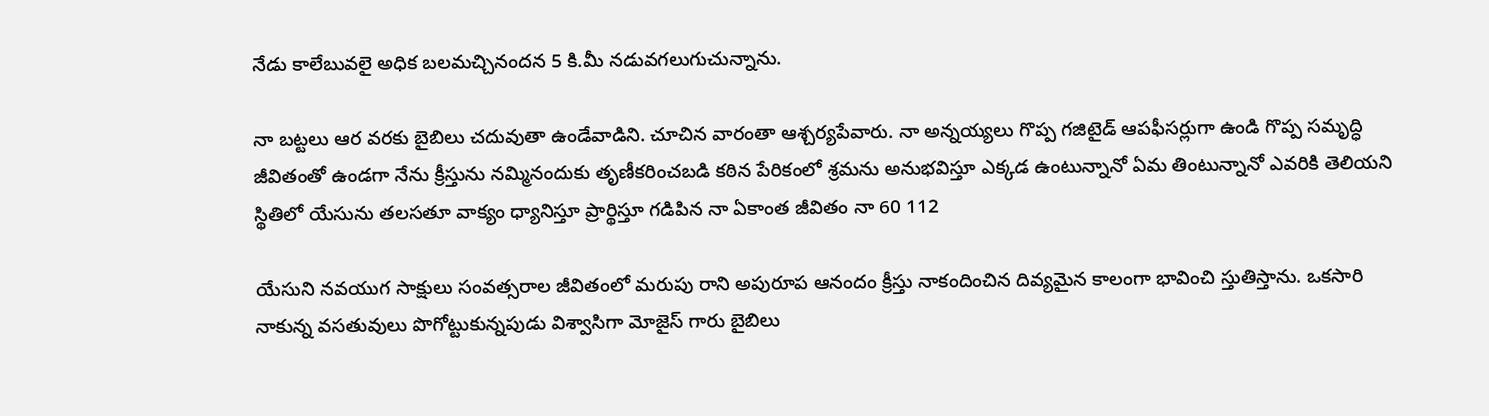నేడు కాలేబువలై అధిక బలమచ్చినందన 5 కి.మీ నడువగలుగుచున్నాను.

నా బట్టలు ఆర వరకు బైబిలు చదువుతా ఉండేవాడిని. చూచిన వారంతా ఆశ్చర్యపేవారు. నా అన్నయ్యలు గొప్ప గజిటైడ్ ఆపఫీసర్లుగా ఉండి గొప్ప సమృద్ధి జీవితంతో ఉండగా నేను క్రీస్తును నమ్మినందుకు తృణీకరించబడి కఠిన పేరికంలో శ్రమను అనుభవిస్తూ ఎక్కడ ఉంటున్నానో ఏమ తింటున్నానో ఎవరికి తెలియని స్థితిలో యేసును తలసతూ వాక్యం ధ్యానిస్తూ ప్రార్థిస్తూ గడిపిన నా ఏకాంత జీవితం నా 60 112

యేసుని నవయుగ సాక్షులు సంవత్సరాల జీవితంలో మరుపు రాని అపురూప ఆనందం క్రీస్తు నాకందించిన దివ్యమైన కాలంగా భావించి స్తుతిస్తాను. ఒకసారి నాకున్న వసతువులు పొగోట్టుకున్నపుడు విశ్వాసిగా మోజైస్ గారు బైబిలు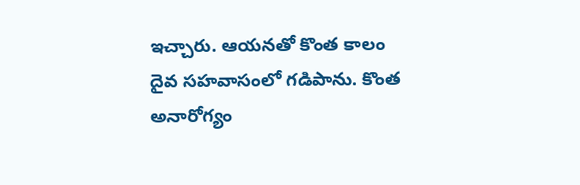ఇచ్చారు. ఆయనతో కొంత కాలం దైవ సహవాసంలో గడిపాను. కొంత అనారోగ్యం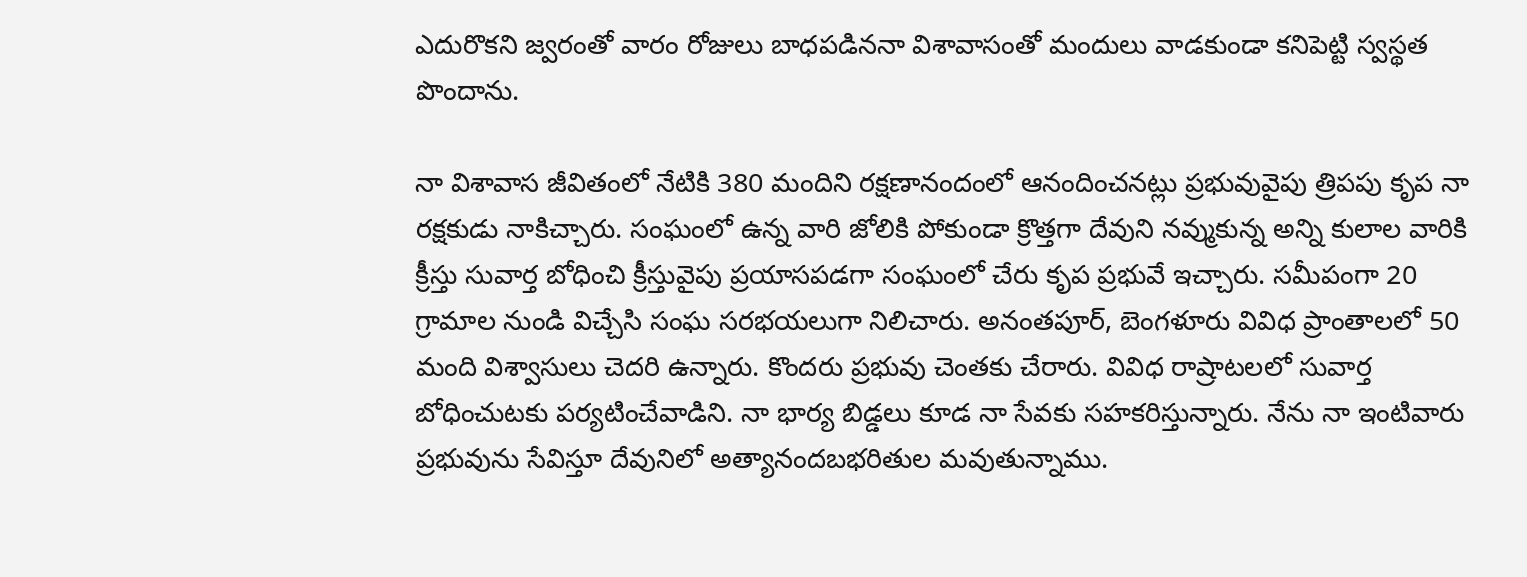ఎదురొకని జ్వరంతో వారం రోజులు బాధపడిననా విశావాసంతో మందులు వాడకుండా కనిపెట్టి స్వస్థత పొందాను.

నా విశావాస జీవితంలో నేటికి 380 మందిని రక్షణానందంలో ఆనందించనట్లు ప్రభువువైపు త్రిపపు కృప నా రక్షకుడు నాకిచ్చారు. సంఘంలో ఉన్న వారి జోలికి పోకుండా క్రొత్తగా దేవుని నవ్ముకున్న అన్ని కులాల వారికి క్రీస్తు సువార్త బోధించి క్రీస్తువైపు ప్రయాసపడగా సంఘంలో చేరు కృప ప్రభువే ఇచ్చారు. సమీపంగా 20 గ్రామాల నుండి విచ్చేసి సంఘ సరభయలుగా నిలిచారు. అనంతపూర్, బెంగళూరు వివిధ ప్రాంతాలలో 50 మంది విశ్వాసులు చెదరి ఉన్నారు. కొందరు ప్రభువు చెంతకు చేరారు. వివిధ రాష్రాటలలో సువార్త బోధించుటకు పర్యటించేవాడిని. నా భార్య బిడ్డలు కూడ నా సేవకు సహకరిస్తున్నారు. నేను నా ఇంటివారు ప్రభువును సేవిస్తూ దేవునిలో అత్యానందబభరితుల మవుతున్నాము.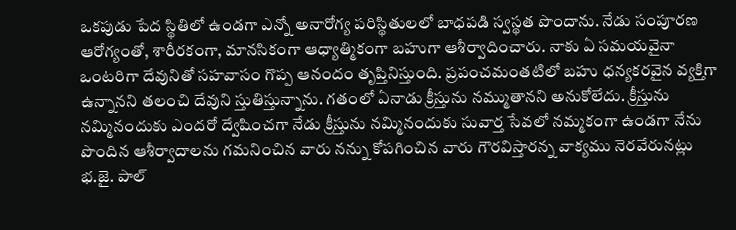ఒకపుడు పేద స్థితిలో ఉండగా ఎన్నో అనారోగ్య పరిస్థితులలో బాధపడి స్వస్థత పొందాను. నేడు సంపూరణ ఆరోగ్యంతో, శారీరకంగా, మానసికంగా ఆధ్యాత్మికంగా బహుగా ఆశీర్వాదించారు. నాకు ఏ సమయవైనా ఒంటరిగా దేవునితో సహవాసం గొప్ప ఆనందం తృప్తినిస్తుంది. ప్రపంచమంతటిలో బహు ధన్యకరవైన వ్యక్తిగా ఉన్నానని తలంచి దేవుని స్తుతిస్తున్నాను. గతంలో ఏనాడు క్రీస్తును నమ్ముతానని అనుకోలేదు. క్రీస్తును నమ్మినందుకు ఎందరో ద్వేషించగా నేడు క్రీస్తును నమ్మినందుకు సువార్త సేవలో నమ్మకంగా ఉండగా నేను పొందిన ఆశీర్వాదాలను గమనించిన వారు నన్ను కోపగించిన వారు గౌరవిస్తారన్న వాక్యము నెరవేరునట్లు భ.జై. పాల్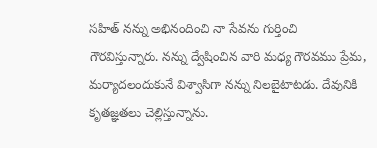సహిత్ నన్ను అభినందించి నా సేవను గుర్తించి గౌరవిస్తున్నారు. నన్ను ద్వేషించిన వారి మధ్య గౌరవము ప్రేమ, మర్యాదలందుకునే విశ్వాసిగా నన్ను నిలబైటాటడు. దేవునికి కృతజ్ఞతలు చెల్లిస్తున్నాను.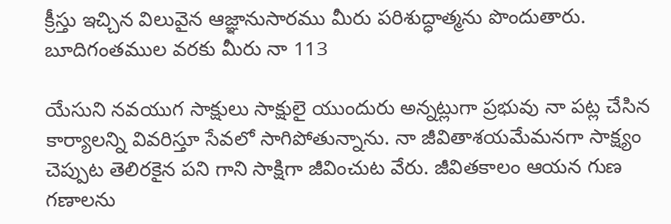క్రీస్తు ఇచ్చిన విలువైన ఆజ్ఞానుసారము మీరు పరిశుద్ధాత్మను పొందుతారు. బూదిగంతముల వరకు మీరు నా 113

యేసుని నవయుగ సాక్షులు సాక్షులై యుందురు అన్నట్లుగా ప్రభువు నా పట్ల చేసిన కార్యాలన్ని వివరిస్తూ సేవలో సాగిపోతున్నాను. నా జీవితాశయమేమనగా సాక్ష్యం చెప్పుట తెలిరకైన పని గాని సాక్షిగా జీవించుట వేరు. జీవితకాలం ఆయన గుణ గణాలను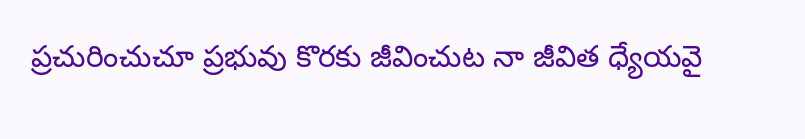ప్రచురించుచూ ప్రభువు కొరకు జీవించుట నా జీవిత ధ్యేయవై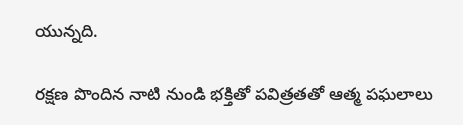యున్నది.

రక్షణ పొందిన నాటి నుండి భక్తితో పవిత్రతతో ఆత్మ పఘలాలు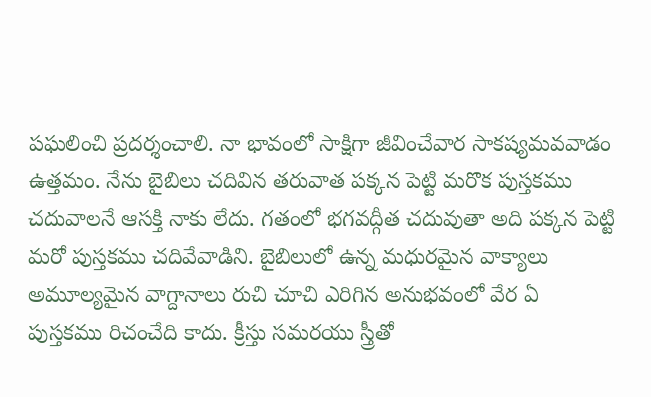పఘలించి ప్రదర్శంచాలి. నా భావంలో సాక్షిగా జీవించేవార సాకష్యమవవాడం ఉత్తమం. నేను బైబిలు చదివిన తరువాత పక్కన పెట్టి మరొక పుస్తకము చదువాలనే ఆసక్తి నాకు లేదు. గతంలో భగవద్గీత చదువుతా అది పక్కన పెట్టి మరో పుస్తకము చదివేవాడిని. బైబిలులో ఉన్న మధురమైన వాక్యాలు అమూల్యమైన వాగ్దానాలు రుచి చూచి ఎరిగిన అనుభవంలో వేర ఏ పుస్తకము రిచంచేది కాదు. క్రీస్తు సమరయు స్త్రీతో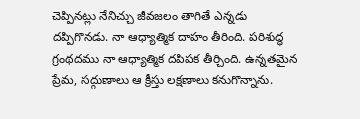చెప్పినట్లు నేనిచ్చు జీవజలం తాగితే ఎన్నడు దప్పిగొనడు. నా ఆధ్యాత్మిక దాహం తీరింది. పరిశుద్ధ గ్రంథదము నా ఆధ్యాత్మిక దపిపక తీర్చింది. ఉన్నతమైన ప్రేమ, సద్గుణాలు ఆ క్రీస్తు లక్షణాలు కనుగొన్నాను.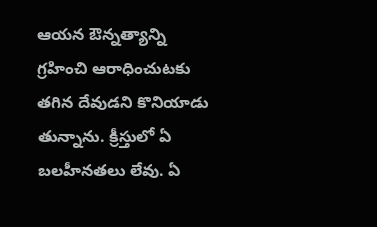ఆయన ఔన్నత్యాన్ని గ్రహించి ఆరాధించుటకు తగిన దేవుడని కొనియాడు తున్నాను. క్రీస్తులో ఏ బలహీనతలు లేవు. ఏ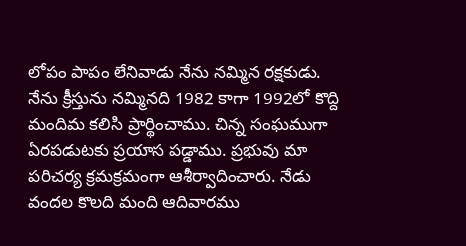లోపం పాపం లేనివాడు నేను నమ్మిన రక్షకుడు. నేను క్రీస్తును నమ్మినది 1982 కాగా 1992లో కొద్ది మందిమ కలిసి ప్రార్థించాము. చిన్న సంఘముగా ఏరపడుటకు ప్రయాస పడ్డాము. ప్రభువు మా పరిచర్య క్రమక్రమంగా ఆశీర్వాదించారు. నేడు వందల కొలది మంది ఆదివారము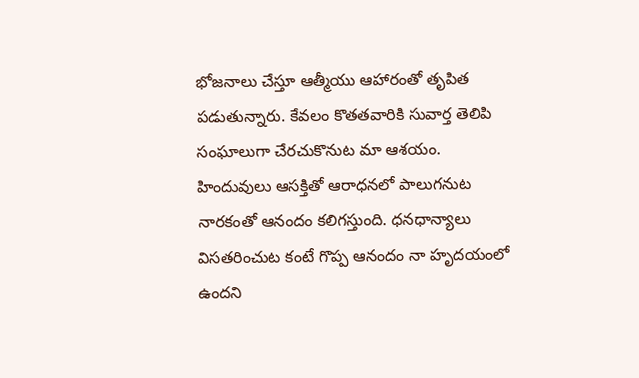భోజనాలు చేస్తూ ఆత్మీయు ఆహారంతో తృపిత పడుతున్నారు. కేవలం కొతతవారికి సువార్త తెలిపి సంఘాలుగా చేరచుకొనుట మా ఆశయం. హిందువులు ఆసక్తితో ఆరాధనలో పాలుగనుట నారకంతో ఆనందం కలిగస్తుంది. ధనధాన్యాలు విసతరించుట కంటే గొప్ప ఆనందం నా హృదయంలో ఉందని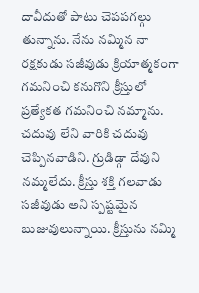దావీదుతో పాటు చెపపగల్గు తున్నాను. నేను నమ్మిన నా రక్షకుడు సజీవుడు క్రియాత్మకంగా గమనించి కనుగొని క్రీస్తులో ప్రత్యేకత గమనించి నమ్మాను. చదువు లేని వారికి చదువు చెప్పినవాడిని. గ్రుడిడ్గా దేవుని నమ్మలేదు. క్రీస్తు శక్తి గలవాడు సజీవుడు అని స్పష్టమైన బుజువులున్నాయి. క్రీస్తును నమ్మి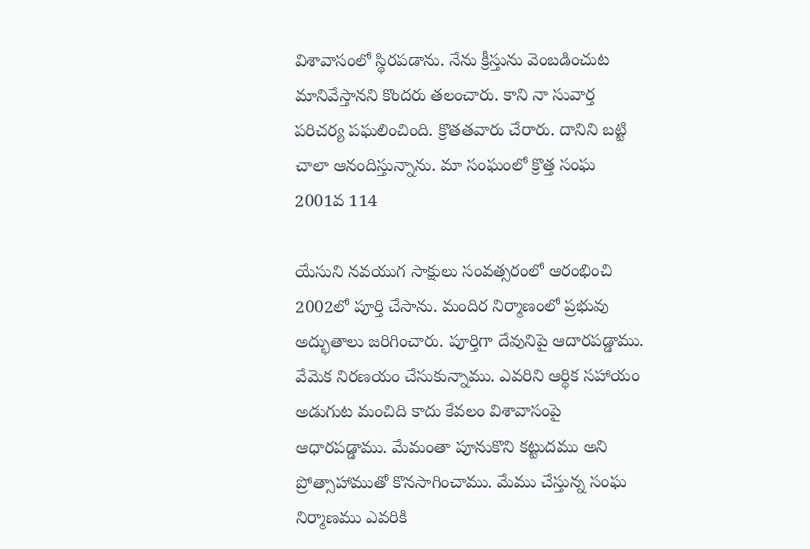విశావాసంలో స్థిరపడాను. నేను క్రీస్తును వెంబడించుట మానివేస్తానని కొందరు తలంచారు. కాని నా సువార్త పరిచర్య పఘలించింది. క్రొతతవారు చేరారు. దానిని బట్టి చాలా ఆనందిస్తున్నాను. మా సంఘంలో క్రొత్త సంఘ 2001వ 114

యేసుని నవయుగ సాక్షులు సంవత్సరంలో ఆరంభించి 2002లో పూర్తి చేసాను. మందిర నిర్మాణంలో ప్రభువు అద్భుతాలు జరిగించారు. పూర్తిగా దేవునిపై ఆదారపడ్డాము. వేవెుక నిరణయం చేసుకున్నాము. ఎవరిని ఆర్థిక సహాయం అడుగుట మంచిది కాదు కేవలం విశావాసంపై ఆధారపడ్డాము. మేమంతా పూనుకొని కట్టుదము అని ప్రోత్సాహాముతో కొనసాగించాము. మేము చేస్తున్న సంఘ నిర్మాణము ఎవరికి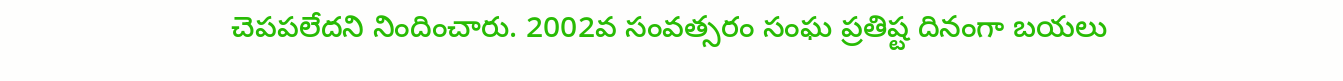చెపపలేదని నిందించారు. 2002వ సంవత్సరం సంఘ ప్రతిష్ట దినంగా బయలు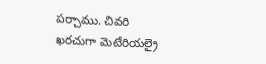పర్చాము. చివరి ఖరచుగా వెుటేరియల్రై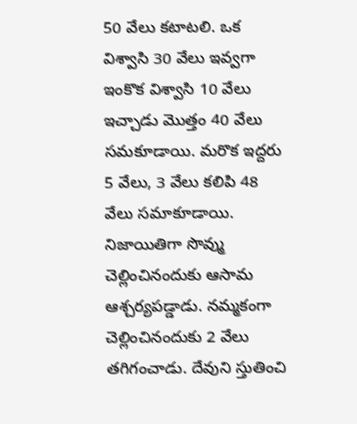50 వేలు కటాటలి. ఒక విశ్వాసి 30 వేలు ఇవ్వగా ఇంకొక విశ్వాసి 10 వేలు ఇచ్చాడు మొత్తం 40 వేలు సమకూడాయి. మరొక ఇద్దరు 5 వేలు, 3 వేలు కలిపి 48 వేలు సమాకూడాయి. నిజాయితిగా సొవ్ము చెల్లించినందుకు ఆసామ ఆశ్చర్యపడ్డాడు. నమ్మకంగా చెల్లించినందుకు 2 వేలు తగిగంచాడు. దేవుని స్తుతించి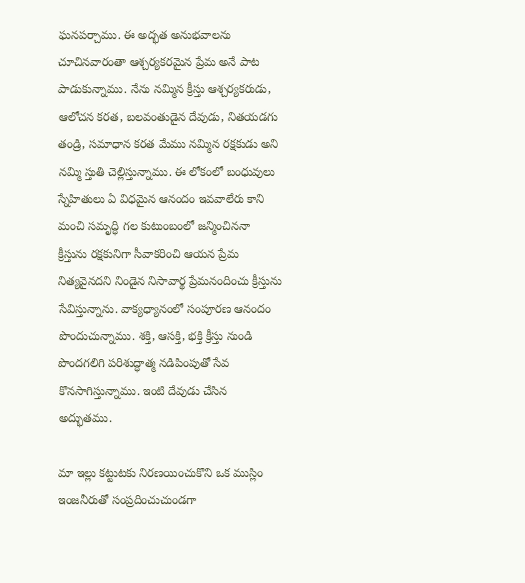ఘనపర్చాము. ఈ అద్భత అనుభవాలను చూచినవారంతా ఆశ్చర్యకరమైన ప్రేమ అనే పాట పాడుకున్నాము. నేను నమ్మిన క్రీస్తు ఆశ్చర్యకరుడు, ఆలోచన కరత, బలవంతుడైన దేవుడు, నితయడగు తండ్రి, సమాధాన కరత మేము నమ్మిన రక్షకుడు అని నమ్మి స్తుతి చెల్లిస్తున్నాము. ఈ లోకంలో బంధువులు స్నేహితులు ఏ విధమైన ఆనందం ఇవవాలేరు కాని మంచి సమృద్ధి గల కుటుంబంలో జన్మించిననా క్రీస్తును రక్షకునిగా సీవాకరించి ఆయన ప్రేమ నిత్యవైనదని నిండైన నిసావార్థ ప్రేమనందించు క్రీస్తును సేవిస్తున్నాను. వాక్యధ్యానంలో సంపూరణ ఆనందం పొందుచున్నాము. శక్తి, ఆసక్తి, భక్తి క్రీస్తు నుండి పొందగలిగి పరిశుద్ధాత్మ నడిపింపుతో సేవ కొనసాగిస్తున్నాము. ఇంటి దేవుడు చేసిన అద్భుతము.

మా ఇల్లు కట్టుటకు నిరణయించుకొని ఒక ముస్లిం ఇంజనీరుతో సంప్రదించుచుండగా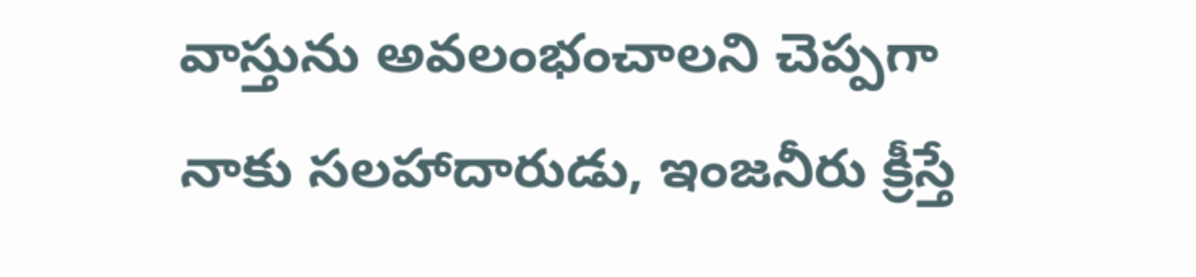వాస్తును అవలంభంచాలని చెప్పగా నాకు సలహాదారుడు, ఇంజనీరు క్రీస్తే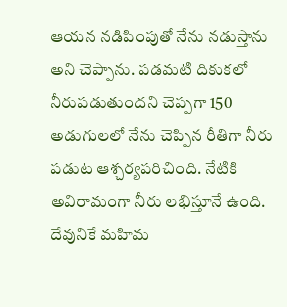ఆయన నడిపింపుతో నేను నడుస్తాను అని చెప్పాను. పడమటి దికుకలో నీరుపడుతుందని చెప్పగా 150 అడుగులలో నేను చెప్పిన రీతిగా నీరు పడుట ఆశ్చర్యపరిచింది. నేటికి అవిరామంగా నీరు లభిస్తూనే ఉంది. దేవునికే మహిమ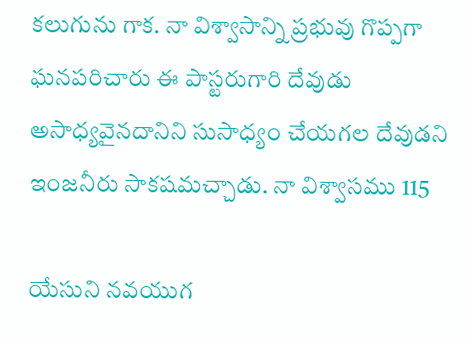కలుగును గాక. నా విశ్వాసాన్ని ప్రభువు గొప్పగా ఘనపరిచారు ఈ పాస్టరుగారి దేవుడు అసాధ్యవైనదానిని సుసాధ్యం చేయగల దేవుడని ఇంజనీరు సాకషమచ్చాడు. నా విశ్వాసము 115

యేసుని నవయుగ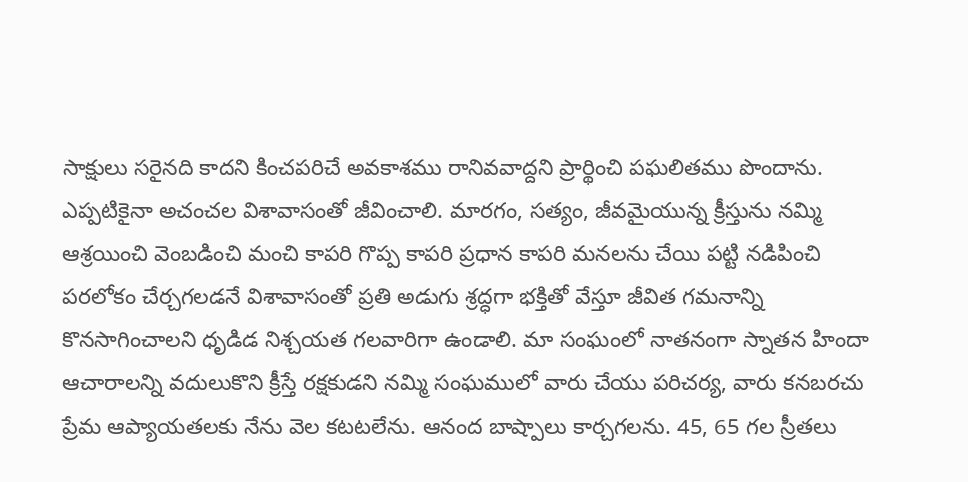సాక్షులు సరైనది కాదని కించపరిచే అవకాశము రానివవాద్దని ప్రార్థించి పఘలితము పొందాను. ఎప్పటికైనా అచంచల విశావాసంతో జీవించాలి. మారగం, సత్యం, జీవమైయున్న క్రీస్తును నమ్మి ఆశ్రయించి వెంబడించి మంచి కాపరి గొప్ప కాపరి ప్రధాన కాపరి మనలను చేయి పట్టి నడిపించి పరలోకం చేర్చగలడనే విశావాసంతో ప్రతి అడుగు శ్రద్ధగా భక్తితో వేస్తూ జీవిత గమనాన్ని కొనసాగించాలని ధృడిడ నిశ్చయత గలవారిగా ఉండాలి. మా సంఘంలో నాతనంగా స్నాతన హిందా ఆచారాలన్ని వదులుకొని క్రీస్తే రక్షకుడని నమ్మి సంఘములో వారు చేయు పరిచర్య, వారు కనబరచు ప్రేమ ఆప్యాయతలకు నేను వెల కటటలేను. ఆనంద బాష్పాలు కార్చగలను. 45, 65 గల స్రీతలు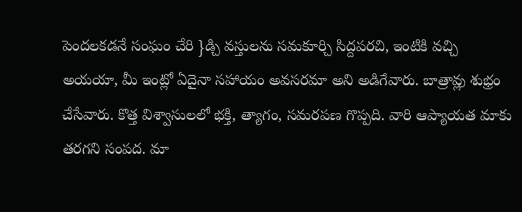పెందలకడనే సంఘం చేరి }డ్చి వస్తులను సమకూర్చి సిద్దపరచి, ఇంటికి వచ్చి అయయా, మీ ఇంట్లో ఏదైనా సహాయం అవసరమా అని అడిగేవారు. బాత్రావ్లు శుభ్రం చేసేవారు. కొత్త విశ్వాసులలో భక్తి, త్యాగం, సమరపణ గొప్పది. వారి ఆప్యాయత మాకు తరగని సంపద. మా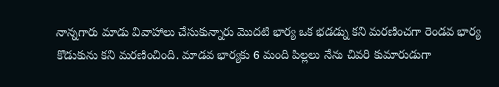నాన్నగారు మాడు వివాహాలు చేసుకున్నారు మొదటి భార్య ఒక భడడ్ను కని మరణించగా రెండవ భార్య కొడుకును కని మరణించింది. మాడవ భార్యకు 6 మంది పిల్లలు నేను చివరి కుమారుడుగా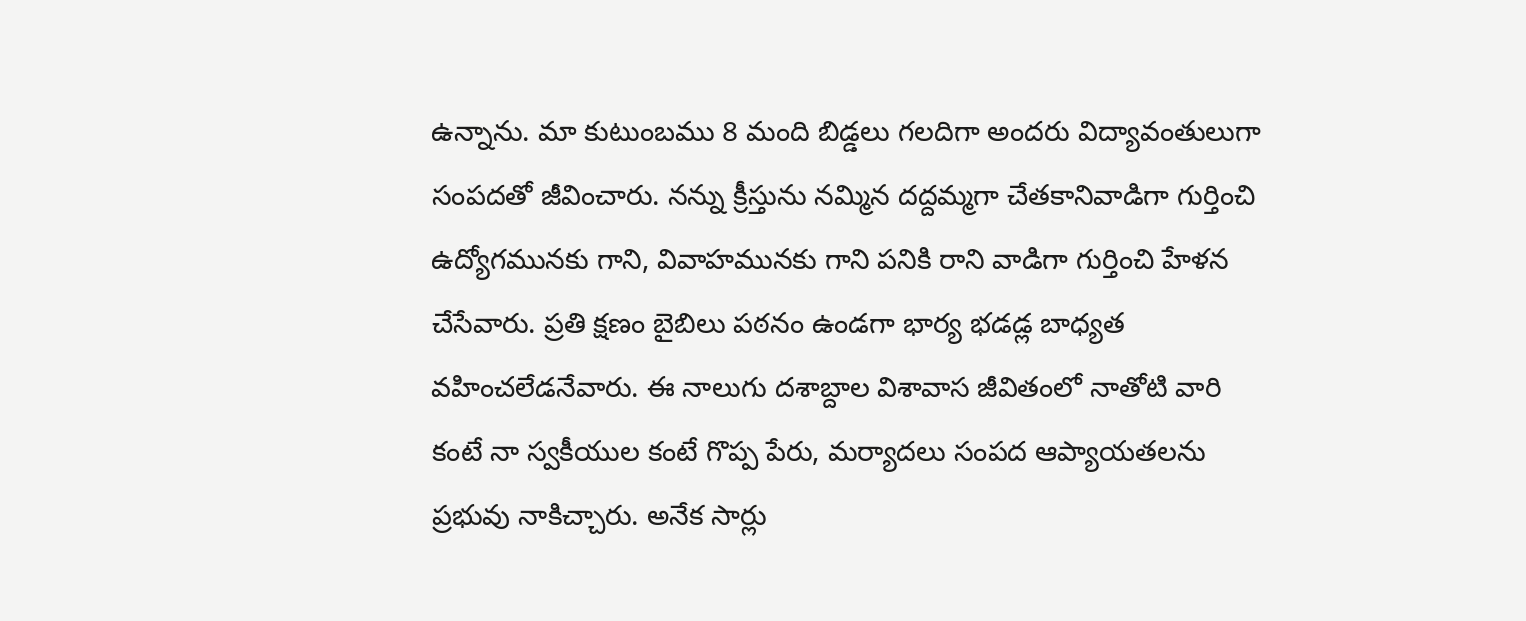ఉన్నాను. మా కుటుంబము 8 మంది బిడ్డలు గలదిగా అందరు విద్యావంతులుగా సంపదతో జీవించారు. నన్ను క్రీస్తును నమ్మిన దద్దమ్మగా చేతకానివాడిగా గుర్తించి ఉద్యోగమునకు గాని, వివాహమునకు గాని పనికి రాని వాడిగా గుర్తించి హేళన చేసేవారు. ప్రతి క్షణం బైబిలు పఠనం ఉండగా భార్య భడడ్ల బాధ్యత వహించలేడనేవారు. ఈ నాలుగు దశాబ్దాల విశావాస జీవితంలో నాతోటి వారి కంటే నా స్వకీయుల కంటే గొప్ప పేరు, మర్యాదలు సంపద ఆప్యాయతలను ప్రభువు నాకిచ్చారు. అనేక సార్లు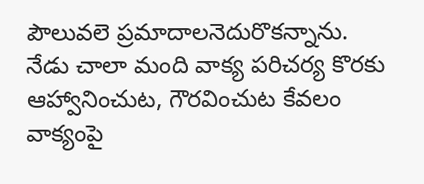పౌలువలె ప్రమాదాలనెదురొకన్నాను. నేడు చాలా మంది వాక్య పరిచర్య కొరకు ఆహ్వానించుట, గౌరవించుట కేవలం వాక్యంపై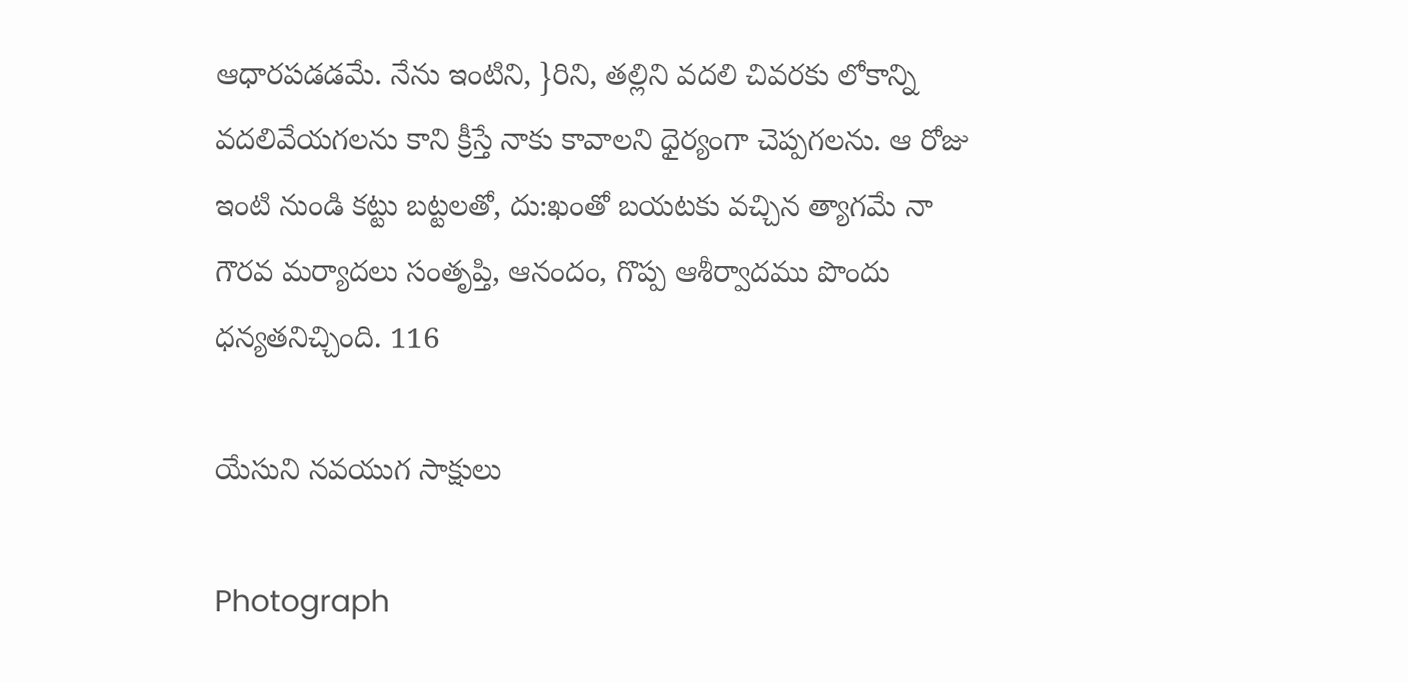ఆధారపడడమే. నేను ఇంటిని, }రిని, తల్లిని వదలి చివరకు లోకాన్ని వదలివేయగలను కాని క్రీస్తే నాకు కావాలని ధైర్యంగా చెప్పగలను. ఆ రోజు ఇంటి నుండి కట్టు బట్టలతో, దు:ఖంతో బయటకు వచ్చిన త్యాగమే నా గౌరవ మర్యాదలు సంతృప్తి, ఆనందం, గొప్ప ఆశీర్వాదము పొందు ధన్యతనిచ్చింది. 116

యేసుని నవయుగ సాక్షులు

Photograph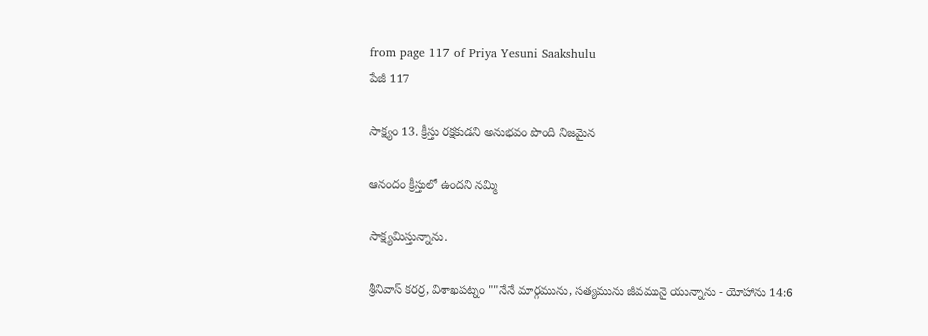from page 117 of Priya Yesuni Saakshulu
పేజీ 117

సాక్ష్యం 13. క్రీస్తు రక్షకుడని అనుభవం పొంది నిజమైన

ఆనందం క్రీస్తులో ఉందని నమ్మి

సాక్ష్యమిస్తున్నాను.

శ్రీనివాస్ కరర్ర, విశాఖపట్నం ""నేనే మార్గమును, సత్యమును జీవమునై యున్నాను - యోహాను 14:6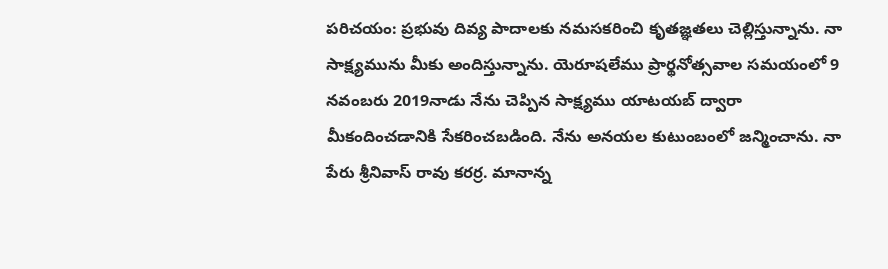పరిచయం: ప్రభువు దివ్య పాదాలకు నమసకరించి కృతజ్ఞతలు చెల్లిస్తున్నాను. నా సాక్ష్యమును మీకు అందిస్తున్నాను. యెరూషలేము ప్రార్థనోత్సవాల సమయంలో 9 నవంబరు 2019నాడు నేను చెప్పిన సాక్ష్యము యాటయబ్ ద్వారా మీకందించడానికి సేకరించబడింది. నేను అనయల కుటుంబంలో జన్మించాను. నా పేరు శ్రీనివాస్ రావు కరర్ర. మానాన్న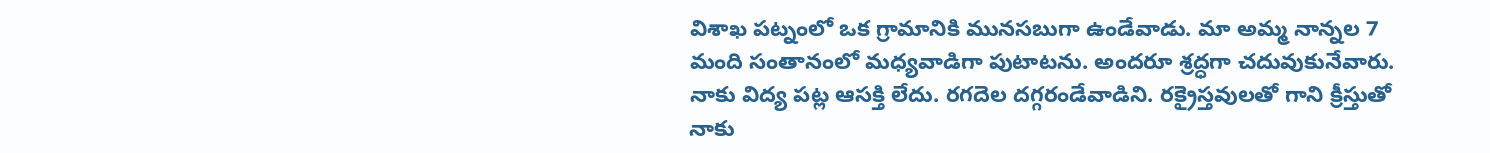విశాఖ పట్నంలో ఒక గ్రామానికి మునసబుగా ఉండేవాడు. మా అమ్మ నాన్నల 7 మంది సంతానంలో మధ్యవాడిగా పుటాటను. అందరూ శ్రద్ధగా చదువుకునేవారు. నాకు విద్య పట్ల ఆసక్తి లేదు. రగదెల దగ్గరండేవాడిని. రక్రైస్తవులతో గాని క్రీస్తుతో నాకు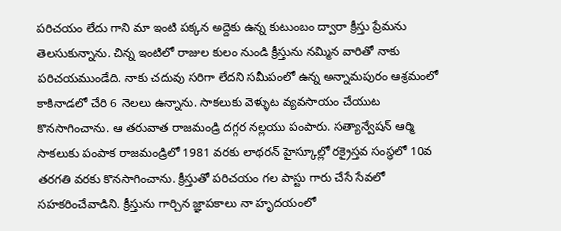పరిచయం లేదు గాని మా ఇంటి పక్కన అద్దెకు ఉన్న కుటుంబం ద్వారా క్రీస్తు ప్రేమను తెలసుకున్నాను. చిన్న ఇంటిలో రాజుల కులం నుండి క్రీస్తును నమ్మిన వారితో నాకు పరిచయముండేది. నాకు చదువు సరిగా లేదని సమీపంలో ఉన్న అన్నామపురం ఆశ్రమంలో కాకినాడలో చేరి 6 నెలలు ఉన్నాను. సాకలుకు వెళ్ళుట వ్యవసాయం చేయుట కొనసాగించాను. ఆ తరువాత రాజమండ్రి దగ్గర నల్లయు పంపారు. సత్యాన్వేషన్ ఆర్మి సాకలుకు పంపాక రాజమండ్రిలో 1981 వరకు లాథరన్ హైస్కూల్లో రక్రైస్తవ సంస్థలో 10వ తరగతి వరకు కొనసాగించాను. క్రీస్తుతో పరిచయం గల పాస్టు గారు చేసే సేవలో సహకరించేవాడిని. క్రీస్తును గార్చిన జ్ఞాపకాలు నా హృదయంలో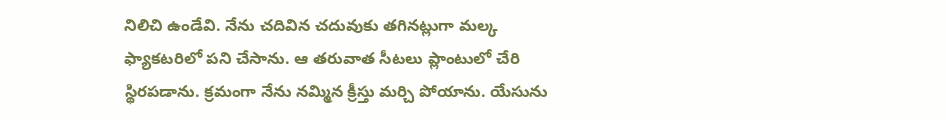నిలిచి ఉండేవి. నేను చదివిన చదువుకు తగినట్లుగా మల్క ఫ్యాకటరిలో పని చేసాను. ఆ తరువాత సీటలు ప్లాంటులో చేరి స్థిరపడాను. క్రమంగా నేను నమ్మిన క్రీస్తు మర్చి పోయాను. యేసును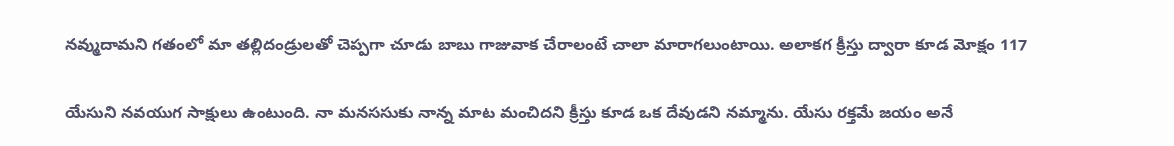నవ్ముదామని గతంలో మా తల్లిదండ్రులతో చెప్పగా చూడు బాబు గాజువాక చేరాలంటే చాలా మారాగలుంటాయి. అలాకగ క్రీస్తు ద్వారా కూడ మోక్షం 117

యేసుని నవయుగ సాక్షులు ఉంటుంది. నా మనససుకు నాన్న మాట మంచిదని క్రీస్తు కూడ ఒక దేవుడని నమ్మాను. యేసు రక్తమే జయం అనే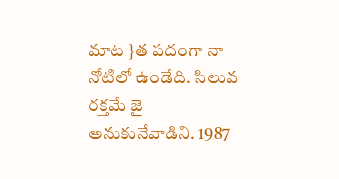మాట }త పదంగా నా నోటిలో ఉండేది. సిలువ రక్తమే జై అనుకునేవాడిని. 1987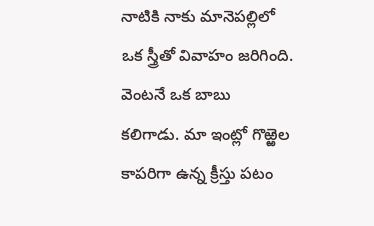నాటికి నాకు మానెపల్లిలో ఒక స్త్రీతో వివాహం జరిగింది. వెంటనే ఒక బాబు కలిగాడు. మా ఇంట్లో గొఱ్ఱెల కాపరిగా ఉన్న క్రీస్తు పటం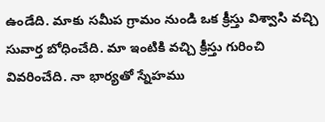ఉండేది. మాకు సమీప గ్రామం నుండి ఒక క్రీస్తు విశ్వాసి వచ్చి సువార్త బోధించేది. మా ఇంటికి వచ్చి క్రీస్తు గురించి వివరించేది. నా భార్యతో స్నేహము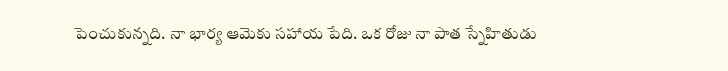పెంచుకున్నది. నా భార్య ఆమెకు సహాయ పేది. ఒక రోజు నా పాత స్నేహితుడు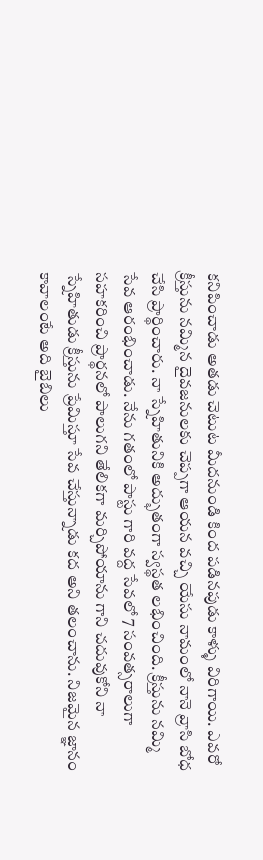కనిపించాడు అతడు చెటుట మీదనుండి కింద పడినపుడు కాళ్ళు విరిగాయి. ఎవరో క్రీస్తును నమ్మిన దైవజనులకు చెప్పగా ఆయన వచ్చి యేసు నామంలో నానె వ్రాసి బోధ చేసి ప్రార్థించారు. నా స్నేహితునికి అద్భుతంగా స్వస్థత లభించింది. క్రీస్తును నమ్మి సేవ ఆరంభించాడు. నేను గతంలో పాస్టు గారి వద్ద సేవలో 7 సంవత్సరాలుగా సహకరించి ప్రార్థనలో పాలుగని తేలికగా మర్చిపోయాను గాని చదువుకోని నా స్నేహితుడు క్రీస్తును ప్రేమిస్తూ సేవ చేస్తున్నాడు కద అని తలంచాను. నిజమైన జ్ఞానం కావాలంటే అది బైబిలు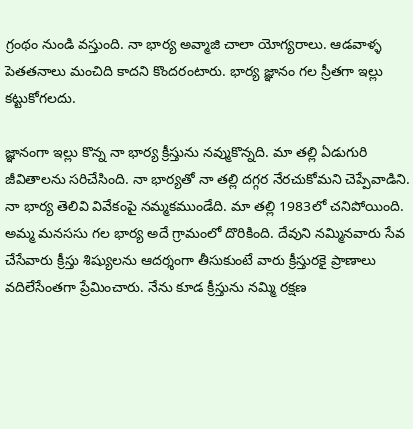గ్రంథం నుండి వస్తుంది. నా భార్య అవ్మాజి చాలా యోగ్యరాలు. ఆడవాళ్ళ పెతతనాలు మంచిది కాదని కొందరంటారు. భార్య జ్ఞానం గల స్రీతగా ఇల్లు కట్టుకోగలదు.

జ్ఞానంగా ఇల్లు కొన్న నా భార్య క్రీస్తును నవ్ముకొన్నది. మా తల్లి ఏడుగురి జీవితాలను సరిచేసింది. నా భార్యతో నా తల్లి దగ్గర నేరచుకోమని చెప్పేవాడిని. నా భార్య తెలివి వివేకంపై నమ్మకముండేది. మా తల్లి 1983లో చనిపోయింది. అమ్మ మనససు గల భార్య అదే గ్రామంలో దొరికింది. దేవుని నమ్మినవారు సేవ చేసేవారు క్రీస్తు శిష్యులను ఆదర్శంగా తీసుకుంటే వారు క్రీస్తురకై ప్రాణాలు వదిలేసేంతగా ప్రేమించారు. నేను కూడ క్రీస్తును నమ్మి రక్షణ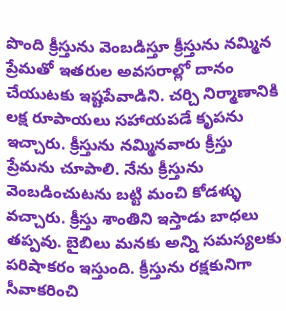పొంది క్రీస్తును వెంబడిస్తూ క్రీస్తును నమ్మిన ప్రేమతో ఇతరుల అవసరాల్లో దానం చేయుటకు ఇష్టపేవాడిని. చర్చి నిర్మాణానికి లక్ష రూపాయలు సహాయపడే కృపను ఇచ్చారు. క్రీస్తును నమ్మినవారు క్రీస్తు ప్రేమను చూపాలి. నేను క్రీస్తును వెంబడించుటను బట్టి మంచి కోడళ్ళు వచ్చారు. క్రీస్తు శాంతిని ఇస్తాడు బాధలు తప్పవు. బైబిలు మనకు అన్ని సమస్యలకు పరిషాకరం ఇస్తుంది. క్రీస్తును రక్షకునిగా సీవాకరించి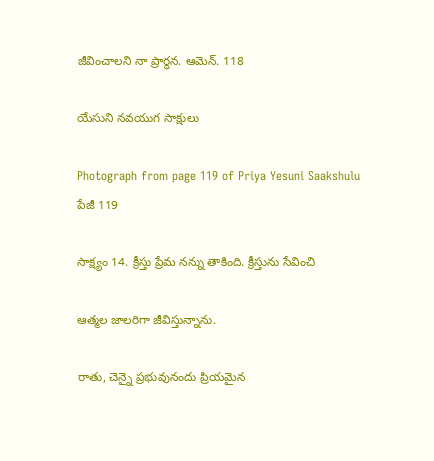జీవించాలని నా ప్రార్థన. ఆమెన్. 118

యేసుని నవయుగ సాక్షులు

Photograph from page 119 of Priya Yesuni Saakshulu
పేజీ 119

సాక్ష్యం 14. క్రీస్తు ప్రేమ నన్ను తాకింది. క్రీస్తును సేవించి

ఆత్మల జాలరిగా జీవిస్తున్నాను.

రాతు, చెన్నై ప్రభువునందు ప్రియమైన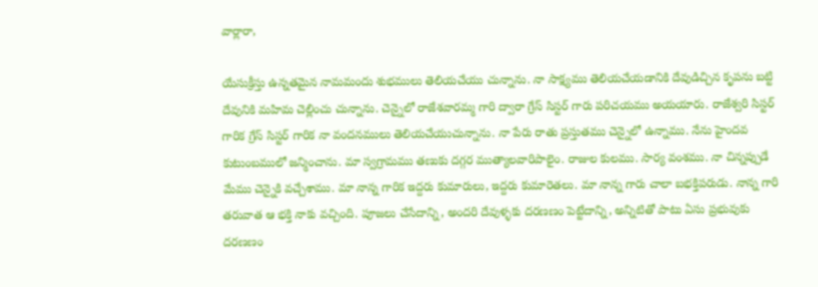వార్లారా,

యేసుక్రీస్తు ఉన్నతమైన నామమందు శుభములు తెలియచేయు చున్నాను. నా సాక్ష్యము తెలియచేయడానికి దేవుడిచ్చిన కృపను బట్టి దేవునికి మహిమ చెల్లించు చున్నాను. చెన్నైలో రాజేశవారమ్మ గారి ద్వారా గ్రేస్ సిస్టర్ గారు పరిచయము అయయారు. రాజేశ్వరి సిస్టర్ గారిక గ్రేస్ సిస్టర్ గారిక నా వందనములు తెలియచేయుచున్నాను. నా పేరు రాతు ప్రస్తుతము చెన్నైలో ఉన్నాము. నేను హైందవ కుటుంబములో జన్మించాను. మా స్వగ్రామము తణుకు దగ్గర ముత్యాలవారిపాలైం. రాజుల కులము. సార్య వంశము. నా చిన్నప్పుడే మేము చెన్నైకి వచ్చేశాము. మా నాన్న గారిక ఇద్దరు కుమారులు, ఇద్దరు కుమారెతలు. మా నాన్న గారు చాలా బభక్తిపరుడు. నాన్న గారి తరువాత ఆ భక్తి నాకు వచ్చింది. పూజలు చేసేదాన్ని, అందరి దేవుళ్ళకు దరణణం పెట్టేదాన్ని, అన్నిటితో పాటు ఏసు ప్రభువుకు దరణణం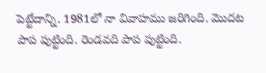పెట్టేదాన్ని. 1981లో నా వివాహము జరిగింది. మొదట పాప పుట్టింది. రెండవది పాప పుట్టింది.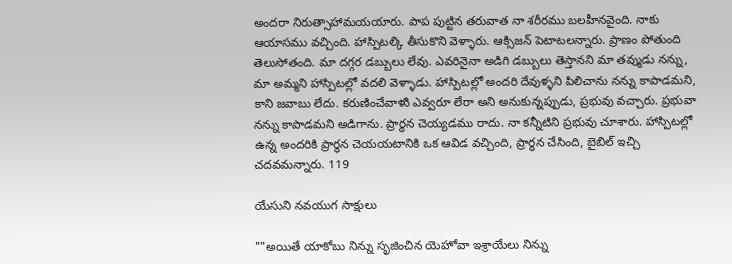అందరా నిరుత్సాహామయయారు. పాప పుట్టిన తరువాత నా శరీరము బలహీనవైంది. నాకు ఆయాసము వచ్చింది. హాస్పిటల్కి తీసుకొని వెళ్ళారు. ఆక్సిజన్ పెటాటలన్నారు. ప్రాణం పోతుంది తెలుసోతంది. మా దగ్గర డబ్బులు లేవు. ఎవరినైనా అడిగి డబ్బులు తెస్తానని మా తవ్ముడు నన్ను, మా అమ్మని హాస్పిటల్లో వదలి వెళ్ళాడు. హాస్పిటల్లో అందరి దేవుళ్ళని పిలిచాను నన్ను కాపాడమని, కాని జవాబు లేదు. కరుణించేవాళుి ఎవ్వరూ లేరా అని అనుకున్నప్పుడు, ప్రభువు వచ్చారు. ప్రభువా నన్ను కాపాడమని అడిగాను. ప్రార్ధన చెయ్యడము రాదు. నా కన్నీటిని ప్రభువు చూశారు. హాస్పిటల్లో ఉన్న అందరికి ప్రార్ధన చెయయటానికి ఒక ఆవిడ వచ్చింది, ప్రార్ధన చేసింది, బైబిల్ ఇచ్చి చదవమన్నారు. 119

యేసుని నవయుగ సాక్షులు

""అయితే యాకోబు నిన్ను సృజించిన యెహోవా ఇశ్రాయేలు నిన్ను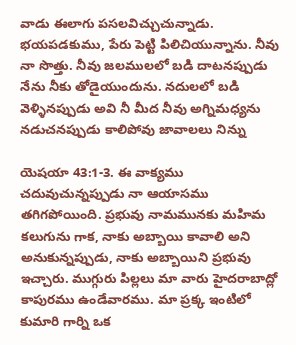వాడు ఈలాగు పసలవిచ్చుచున్నాడు. భయపడకుము, పేరు పెట్టి పిలిచియున్నాను. నీవు నా సొత్తు. నీవు జలములలో బడి దాటనప్పుడు నేను నీకు తోడైయుందును. నదులలో బడి వెళ్ళినప్పుడు అవి నీ మీద నీవు అగ్నిమధ్యను నడుచనప్పుడు కాలిపోవు జావాలలు నిన్ను

యెషయా 43:1-3. ఈ వాక్యము చదువుచున్నప్పుడు నా ఆయాసము తగిగపోయింది. ప్రభువు నామమునకు మహిమ కలుగును గాక, నాకు అబ్బాయి కావాలి అని అనుకున్నప్పుడు, నాకు అబ్బాయిని ప్రభువు ఇచ్చారు. ముగ్గురు పిల్లలు మా వారు హైదరాబాద్లో కాపురము ఉండేవారము. మా ప్రక్క ఇంటిలో కుమారి గార్ని ఒక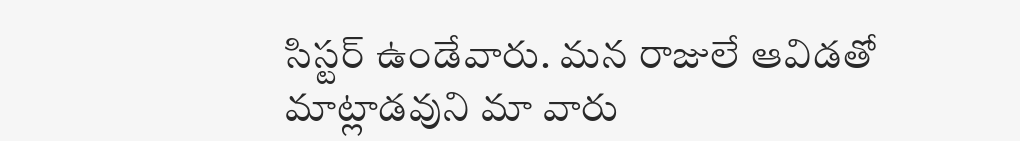సిస్టర్ ఉండేవారు. మన రాజులే ఆవిడతో మాట్లాడవుని మా వారు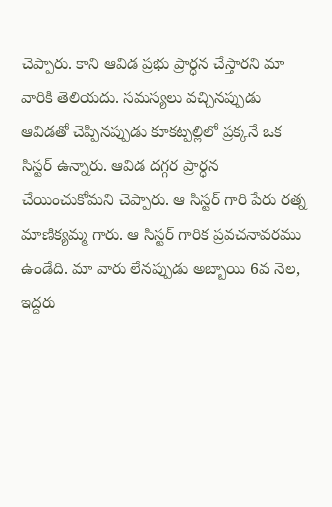చెప్పారు. కాని ఆవిడ ప్రభు ప్రార్ధన చేస్తారని మా వారికి తెలియదు. సమస్యలు వచ్చినప్పుడు ఆవిడతో చెప్పినప్పుడు కూకట్పల్లిలో ప్రక్కనే ఒక సిస్టర్ ఉన్నారు. ఆవిడ దగ్గర ప్రార్ధన చేయించుకోమని చెప్పారు. ఆ సిస్టర్ గారి పేరు రత్న మాణిక్యమ్మ గారు. ఆ సిస్టర్ గారిక ప్రవచనావరము ఉండేది. మా వారు లేనప్పుడు అబ్బాయి 6వ నెల, ఇద్దరు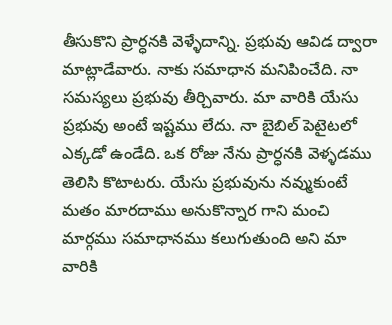తీసుకొని ప్రార్ధనకి వెళ్ళేదాన్ని. ప్రభువు ఆవిడ ద్వారా మాట్లాడేవారు. నాకు సమాధాన మనిపించేది. నా సమస్యలు ప్రభువు తీర్చివారు. మా వారికి యేసు ప్రభువు అంటే ఇష్టము లేదు. నా బైబిల్ పెటైటలో ఎక్కడో ఉండేది. ఒక రోజు నేను ప్రార్ధనకి వెళ్ళడము తెలిసి కొటాటరు. యేసు ప్రభువును నవ్ముకుంటే మతం మారదాము అనుకొన్నార గాని మంచి మార్గము సమాధానము కలుగుతుంది అని మా వారికి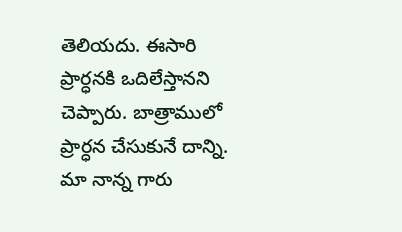తెలియదు. ఈసారి ప్రార్ధనకి ఒదిలేస్తానని చెప్పారు. బాత్రాములో ప్రార్ధన చేసుకునే దాన్ని. మా నాన్న గారు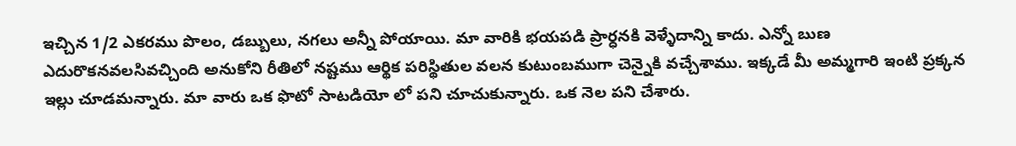ఇచ్చిన 1/2 ఎకరము పొలం, డబ్బులు, నగలు అన్నీ పోయాయి. మా వారికి భయపడి ప్రార్ధనకి వెళ్ళేదాన్ని కాదు. ఎన్నో బుణ ఎదురొకనవలసివచ్చింది అనుకోని రీతిలో నష్టము ఆర్థిక పరిస్థితుల వలన కుటుంబముగా చెన్నైకి వచ్చేశాము. ఇక్కడే మీ అమ్మగారి ఇంటి ప్రక్కన ఇల్లు చూడమన్నారు. మా వారు ఒక ఫొటో సాటడియో లో పని చూచుకున్నారు. ఒక నెల పని చేశారు.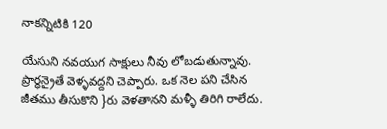నాకన్నిటికి 120

యేసుని నవయుగ సాక్షులు నీవు లోబడుతున్నావు. ప్రార్ధన్రైతే వెళ్ళవద్దని చెప్పారు. ఒక నెల పని చేసిన జీతము తీసుకొని }రు వెళతానని మళ్ళీ తిరిగి రాలేదు.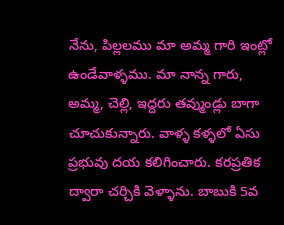నేను, పిల్లలము మా అమ్మ గారి ఇంట్లో ఉండేవాళ్ళము. మా నాన్న గారు, అమ్మ, చెల్లి, ఇద్దరు తవ్ముండ్లు బాగా చూచుకున్నారు. వాళ్ళ కళ్ళలో ఏసు ప్రభువు దయ కలిగించారు. కరప్రతిక ద్వారా చర్చికి వెళ్ళాను. బాబుకి 5వ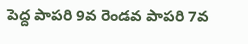పెద్ద పాపరి 9వ రెండవ పాపరి 7వ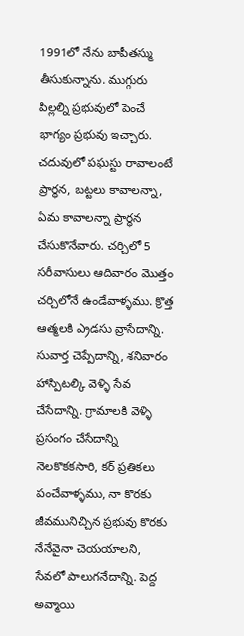1991లో నేను బాపీతస్ము తీసుకున్నాను. ముగ్గురు పిల్లల్ని ప్రభువులో పెంచే భాగ్యం ప్రభువు ఇచ్చారు. చదువులో పఘస్టు రావాలంటే ప్రార్ధన, బట్టలు కావాలన్నా, ఏమ కావాలన్నా ప్రార్ధన చేసుకొనేవారు. చర్చిలో 5 సరీవాసులు ఆదివారం మొత్తం చర్చిలోనే ఉండేవాళ్ళము. క్రొత్త ఆత్మలకి ఎ్రడసు వ్రాసేదాన్ని. సువార్త చెప్పేదాన్ని, శనివారం హాస్పిటల్కి వెళ్ళి సేవ చేసేదాన్ని. గ్రామాలకి వెళ్ళి ప్రసంగం చేసేదాన్ని నెలకొకకసారి, కర్ ప్రతికలు పంచేవాళ్ళము, నా కొరకు జీవమునిచ్చిన ప్రభువు కొరకు నేనేవైనా చెయయాలని, సేవలో పాలుగనేదాన్ని. పెద్ద అవ్మాయి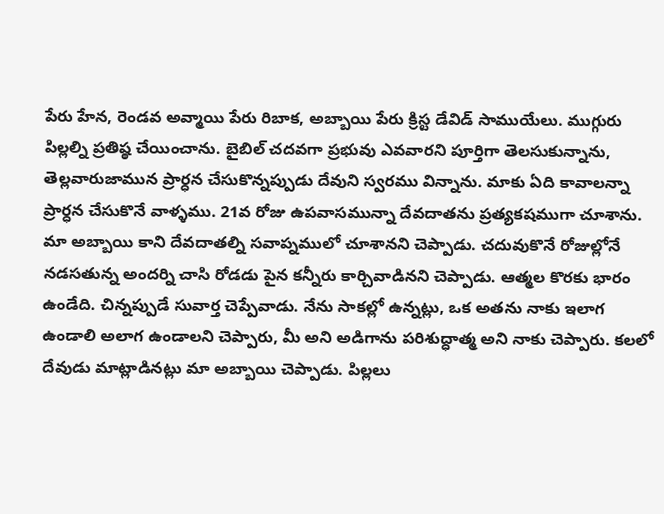పేరు హేన, రెండవ అవ్మాయి పేరు రిబాక, అబ్బాయి పేరు క్రిస్ట డేవిడ్ సాముయేలు. ముగ్గురు పిల్లల్ని ప్రతిష్ఠ చేయించాను. బైబిల్ చదవగా ప్రభువు ఎవవారని పూర్తిగా తెలసుకున్నాను, తెల్లవారుజామున ప్రార్ధన చేసుకొన్నప్పుడు దేవుని స్వరము విన్నాను. మాకు ఏది కావాలన్నా ప్రార్ధన చేసుకొనే వాళ్ళము. 21వ రోజు ఉపవాసమున్నా దేవదాతను ప్రత్యకషముగా చూశాను. మా అబ్బాయి కాని దేవదాతల్ని సవాప్నములో చూశానని చెప్పాడు. చదువుకొనే రోజుల్లోనే నడసతున్న అందర్ని చాసి రోడడు పైన కన్నీరు కార్చివాడినని చెప్పాడు. ఆత్మల కొరకు భారం ఉండేది. చిన్నప్పుడే సువార్త చెప్పేవాడు. నేను సాకల్లో ఉన్నట్లు, ఒక అతను నాకు ఇలాగ ఉండాలి అలాగ ఉండాలని చెప్పారు, మీ అని అడిగాను పరిశుద్ధాత్మ అని నాకు చెప్పారు. కలలో దేవుడు మాట్లాడినట్లు మా అబ్బాయి చెప్పాడు. పిల్లలు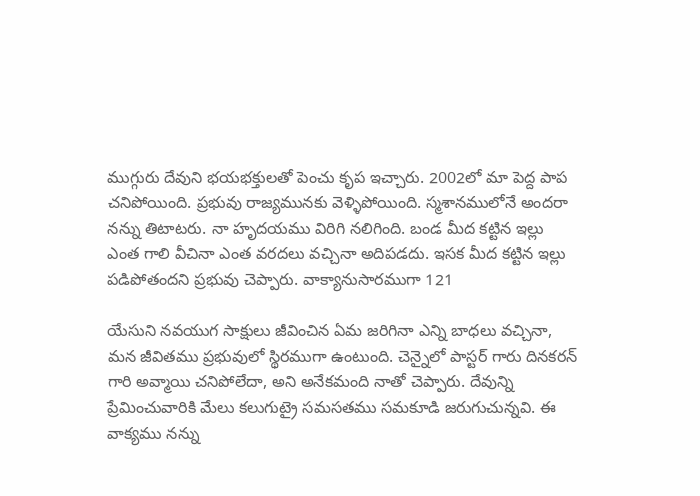ముగ్గురు దేవుని భయభక్తులతో పెంచు కృప ఇచ్చారు. 2002లో మా పెద్ద పాప చనిపోయింది. ప్రభువు రాజ్యమునకు వెళ్ళిపోయింది. స్మశానములోనే అందరా నన్ను తిటాటరు. నా హృదయము విరిగి నలిగింది. బండ మీద కట్టిన ఇల్లు ఎంత గాలి వీచినా ఎంత వరదలు వచ్చినా అదిపడదు. ఇసక మీద కట్టిన ఇల్లు పడిపోతందని ప్రభువు చెప్పారు. వాక్యానుసారముగా 121

యేసుని నవయుగ సాక్షులు జీవించిన ఏమ జరిగినా ఎన్ని బాధలు వచ్చినా, మన జీవితము ప్రభువులో స్థిరముగా ఉంటుంది. చెన్నైలో పాస్టర్ గారు దినకరన్ గారి అవ్మాయి చనిపోలేదా, అని అనేకమంది నాతో చెప్పారు. దేవున్ని ప్రేమించువారికి మేలు కలుగుట్రై సమసతము సమకూడి జరుగుచున్నవి. ఈ వాక్యము నన్ను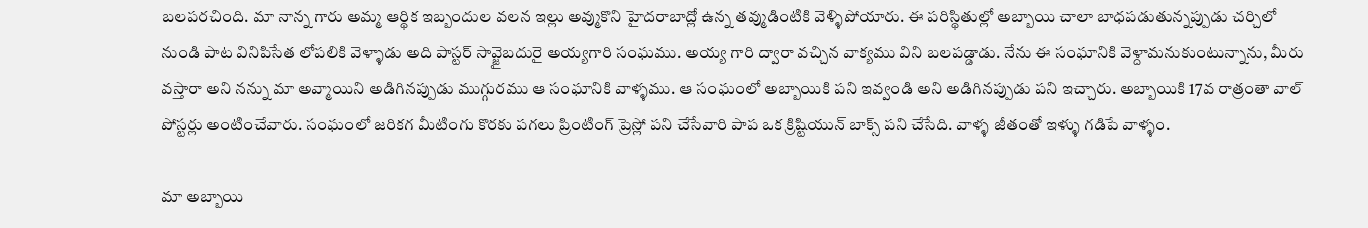బలపరచింది. మా నాన్న గారు అమ్మ ఆర్థిక ఇబ్బందుల వలన ఇల్లు అవ్ముకొని హైదరాబాద్లో ఉన్న తవ్ముడింటికి వెళ్ళిపోయారు. ఈ పరిస్థితుల్లో అబ్బాయి చాలా బాధపడుతున్నప్పుడు చర్చిలో నుండి పాట వినిపిసేత లోపలికి వెళ్ళాడు అది పాస్టర్ సావ్జైబదురై అయ్యగారి సంఘము. అయ్య గారి ద్వారా వచ్చిన వాక్యము విని బలపడ్డాడు. నేను ఈ సంఘానికి వెళ్దామనుకుంటున్నాను, మీరు వస్తారా అని నన్ను మా అవ్మాయిని అడిగినప్పుడు ముగ్గురము ఆ సంఘానికి వాళ్ళము. ఆ సంఘంలో అబ్బాయికి పని ఇవ్వండి అని అడిగినప్పుడు పని ఇచ్చారు. అబ్బాయికి 17వ రాత్రంతా వాల్ పోస్టర్లు అంటించేవారు. సంఘంలో జరికగ మీటింగు కొరకు పగలు ప్రింటింగ్ ప్రెస్లో పని చేసేవారి పాప ఒక క్రిష్టియున్ బాక్స్ పని చేసేది. వాళ్ళ జీతంతో ఇళ్ళు గడిపే వాళ్ళం.

మా అబ్బాయి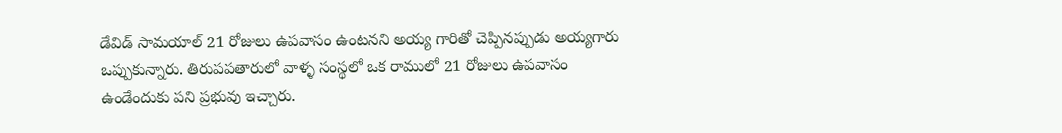డేవిడ్ సామయాల్ 21 రోజులు ఉపవాసం ఉంటనని అయ్య గారితో చెప్పినప్పుడు అయ్యగారు ఒప్పుకున్నారు. తిరుపపతారులో వాళ్ళ సంస్థలో ఒక రాములో 21 రోజులు ఉపవాసం ఉండేందుకు పని ప్రభువు ఇచ్చారు.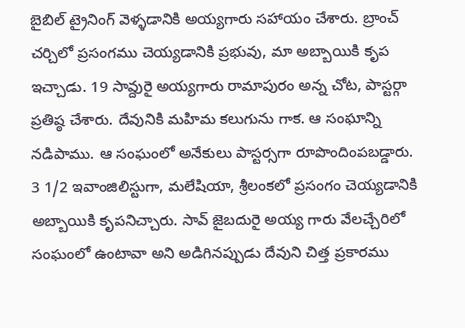బైబిల్ ట్రైనింగ్ వెళ్ళడానికి అయ్యగారు సహాయం చేశారు. బ్రాంచ్ చర్చిలో ప్రసంగము చెయ్యడానికి ప్రభువు, మా అబ్బాయికి కృప ఇచ్చాడు. 19 సావ్దురై అయ్యగారు రామాపురం అన్న చోట, పాస్టర్గా ప్రతిష్ఠ చేశారు. దేవునికి మహిమ కలుగును గాక. ఆ సంఘాన్ని నడిపాము. ఆ సంఘంలో అనేకులు పాస్టర్సగా రూపొందింపబడ్డారు. 3 1/2 ఇవాంజిలిస్టుగా, మలేషియా, శ్రీలంకలో ప్రసంగం చెయ్యడానికి అబ్బాయికి కృపనిచ్చారు. సావ్ జైబదురై అయ్య గారు వేలచ్చేరిలో సంఘంలో ఉంటావా అని అడిగినప్పుడు దేవుని చిత్త ప్రకారము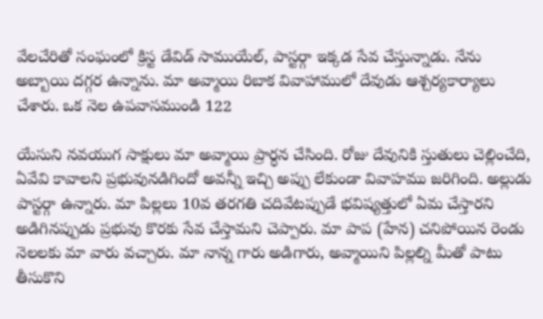వేలచేరితో సంఘంలో క్రిస్ట డేవిడ్ సాముయేల్, పాస్టర్గా ఇక్కడ సేవ చేస్తున్నాడు. నేను అబ్బాయి దగ్గర ఉన్నాను. మా అవ్మాయి రిబాక వివాహాములో దేవుడు ఆశ్చర్యకార్యాలు చేశారు. ఒక నెల ఉపవాసముండి 122

యేసుని నవయుగ సాక్షులు మా అవ్మాయి ప్రార్ధన చేసింది. రోజు దేవునికి స్తుతులు చెల్లించేది, ఏవేవి కావాలని ప్రభువునడిగిందో అవన్నీ ఇచ్చి అప్పు లేకుండా వివాహము జరిగింది. అల్లుడు పాస్టర్గా ఉన్నారు. మా పిల్లలు 10వ తరగతి చదివేటప్పుడే భవిష్యత్తులో ఏమ చేస్తారని అడిగినప్పుడు ప్రభువు కొరకు సేవ చేస్తామని చెప్పారు. మా పాప (హేన) చనిపోయిన రెండు నెలలకు మా వారు వచ్చారు. మా నాన్న గారు అడిగారు, అవ్మాయిని పిల్లల్ని మీతో పాటు తీసుకొని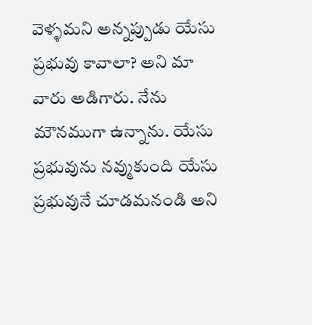వెళ్ళమని అన్నప్పుడు యేసు ప్రభువు కావాలా? అని మా వారు అడిగారు. నేను మౌనముగా ఉన్నాను. యేసు ప్రభువును నవ్ముకుంది యేసు ప్రభువునే చూడమనండి అని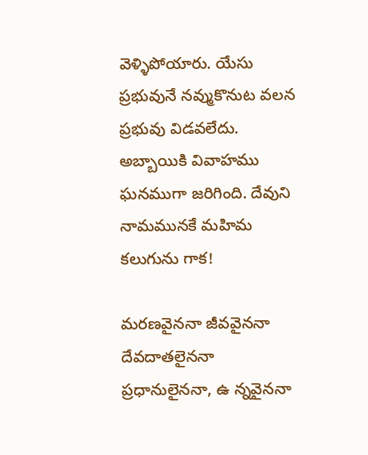వెళ్ళిపోయారు. యేసు ప్రభువునే నవ్ముకొనుట వలన ప్రభువు విడవలేదు. అబ్బాయికి వివాహము ఘనముగా జరిగింది. దేవుని నామమునకే మహిమ కలుగును గాక!

మరణవైననా జీవవైననా దేవదాతలైననా ప్రధానులైననా, ఉ న్నవైననా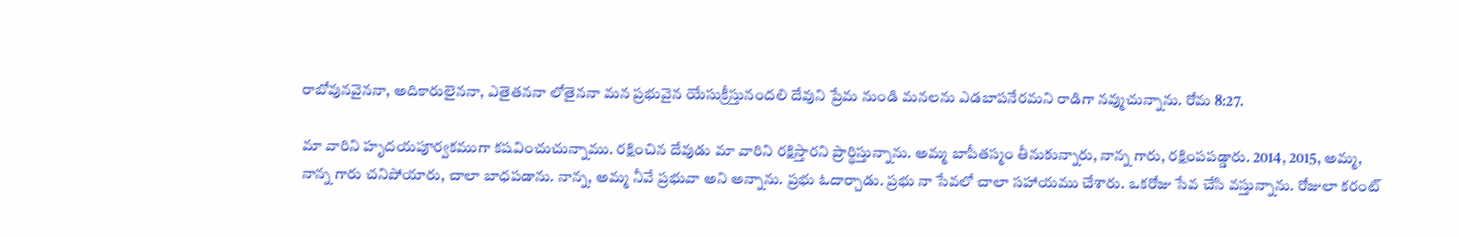రాబోవునవైననా, అదికారులైననా, ఎతైతననా లోతైననా మన ప్రభువైన యేసుక్రీస్తునందలి దేవుని ప్రేమ నుండి మనలను ఎడబాపనేరమని రాడిగా నవ్ముచున్నాను. రోమ 8:27.

మా వారిని హృదయపూర్వకముగా కషవించుచున్నాము. రక్షించిన దేవుడు మా వారిని రక్షిస్తారని ప్రార్థిస్తున్నాను. అమ్మ బాపీతస్మం తీనుకున్నారు, నాన్న గారు, రక్షింపపడ్డారు. 2014, 2015, అమ్మ, నాన్న గారు చనిపోయారు, చాలా బాధపడాను. నాన్న, అమ్మ నీవే ప్రభువా అని అన్నాను. ప్రభు ఓదార్చాడు. ప్రభు నా సేవలో చాలా సహాయము చేశారు. ఒకరోజు సేవ చేసి వస్తున్నాను. రోజులా కరంట్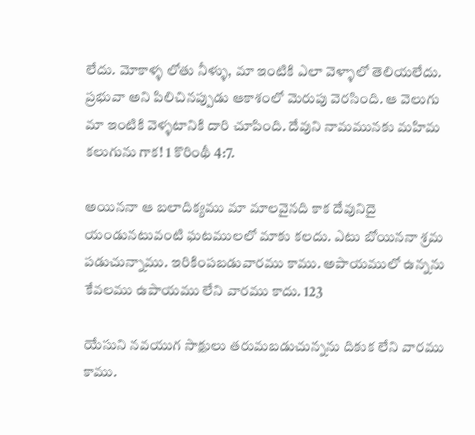లేదు. మోకాళ్ళ లోతు నీళ్ళు, మా ఇంటికి ఎలా వెళ్ళాలో తెలియలేదు. ప్రభువా అని పిలిచినప్పుడు ఆకాశంలో మెరుపు వెరసింది. ఆ వెలుగు మా ఇంటికి వెళ్ళటానికి దారి చూపింది. దేవుని నామమునకు మహిమ కలుగును గాక! 1 కొరింథీ 4:7.

అయిననా ఆ బలాదిక్యము మా మాలవైనది కాక దేవునిదై యండునటువంటి ఘటములలో మాకు కలదు. ఎటు బోయిననా శ్రమ పడుచున్నాము. ఇరికింపబడువారము కాము. అపాయములో ఉన్నను కేవలము ఉపాయము లేని వారము కాదు. 123

యేసుని నవయుగ సాక్షులు తరుమబడుచున్నను దికుక లేని వారము కాము.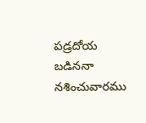పడ్రదోయ బడిననా నశించువారము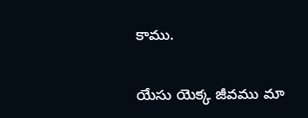కాము.

యేసు యెక్క జీవము మా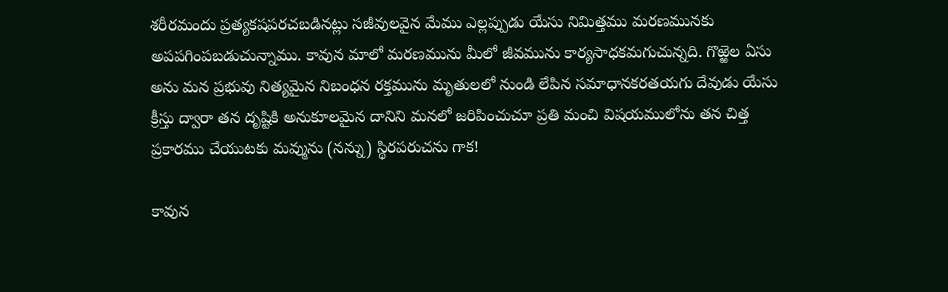శరీరమందు ప్రత్యకషపరచబడినట్లు సజీవులవైన మేము ఎల్లప్పుడు యేసు నిమిత్తము మరణమునకు అపపగింపబడుచున్నాము. కావున మాలో మరణమును మీలో జీవమును కార్యసాధకమగుచున్నది. గొఱ్ఱెల ఏసు అను మన ప్రభువు నిత్యమైన నిబంధన రక్తమును మృతులలో నుండి లేపిన సమాధానకరతయగు దేవుడు యేసు క్రీస్తు ద్వారా తన దృష్టికి అనుకూలమైన దానిని మనలో జరిపించుచూ ప్రతి మంచి విషయములోను తన చిత్త ప్రకారము చేయుటకు మవ్మును (నన్ను) స్థిరపరుచను గాక!

కావున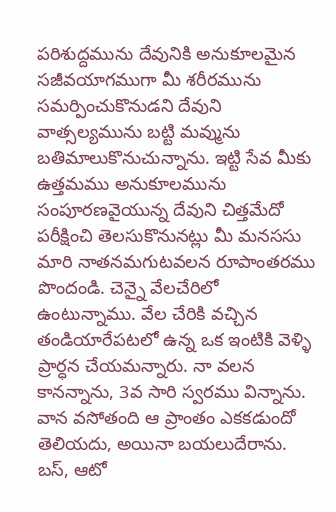పరిశుద్దమును దేవునికి అనుకూలమైన సజీవయాగముగా మీ శరీరమును సమర్పించుకొనుడని దేవుని వాత్సల్యమును బట్టి మవ్మును బతిమాలుకొనుచున్నాను. ఇట్టి సేవ మీకు ఉత్తమము అనుకూలమును సంపూరణవైయున్న దేవుని చిత్తమేదో పరీక్షించి తెలసుకొనునట్లు మీ మనససు మారి నాతనమగుటవలన రూపాంతరము పొందండి. చెన్నై వేలచేరిలో ఉంటున్నాము. వేల చేరికి వచ్చిన తండియారేపటలో ఉన్న ఒక ఇంటికి వెళ్ళి ప్రార్ధన చేయమన్నారు. నా వలన కానన్నాను, 3వ సారి స్వరము విన్నాను. వాన వసోతంది ఆ ప్రాంతం ఎకకడుందో తెలియదు, అయినా బయలుదేరాను. బస్, ఆటో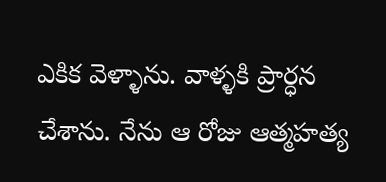ఎకిక వెళ్ళాను. వాళ్ళకి ప్రార్ధన చేశాను. నేను ఆ రోజు ఆత్మహత్య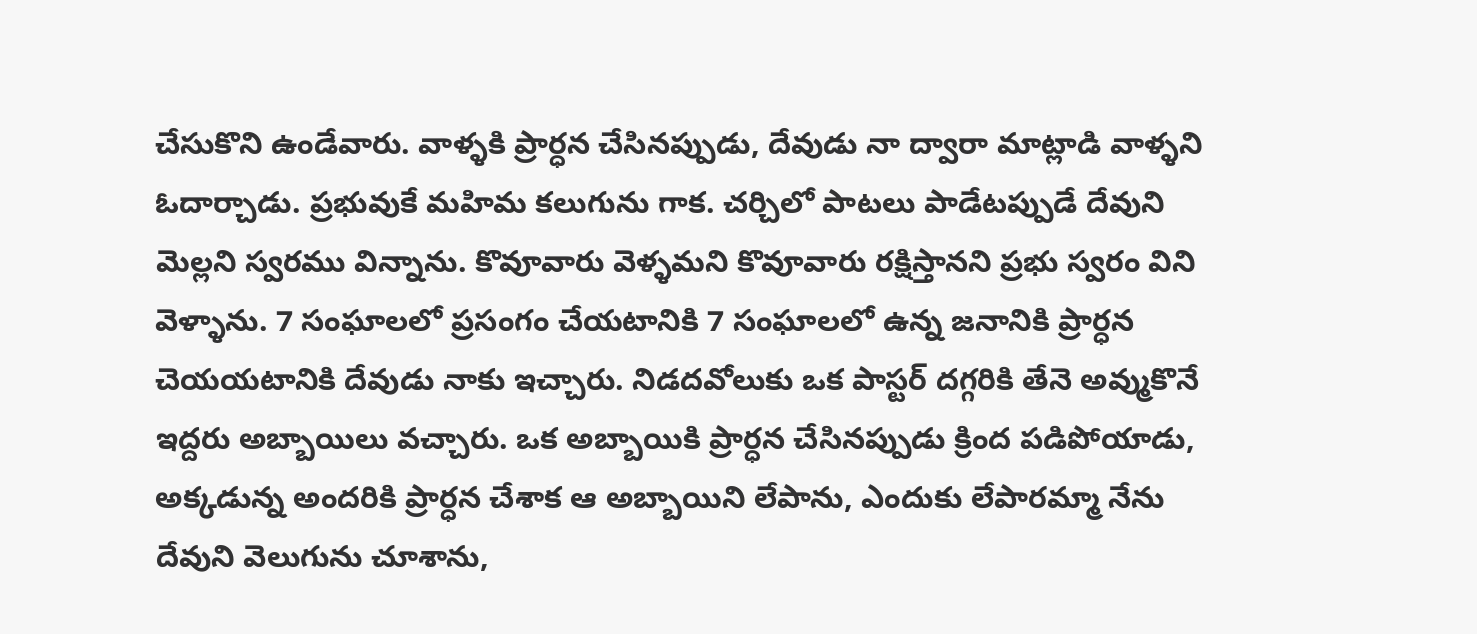చేసుకొని ఉండేవారు. వాళ్ళకి ప్రార్ధన చేసినప్పుడు, దేవుడు నా ద్వారా మాట్లాడి వాళ్ళని ఓదార్చాడు. ప్రభువుకే మహిమ కలుగును గాక. చర్చిలో పాటలు పాడేటప్పుడే దేవుని మెల్లని స్వరము విన్నాను. కొవూవారు వెళ్ళమని కొవూవారు రక్షిస్తానని ప్రభు స్వరం విని వెళ్ళాను. 7 సంఘాలలో ప్రసంగం చేయటానికి 7 సంఘాలలో ఉన్న జనానికి ప్రార్ధన చెయయటానికి దేవుడు నాకు ఇచ్చారు. నిడదవోలుకు ఒక పాస్టర్ దగ్గరికి తేనె అవ్ముకొనే ఇద్దరు అబ్బాయిలు వచ్చారు. ఒక అబ్బాయికి ప్రార్ధన చేసినప్పుడు క్రింద పడిపోయాడు, అక్కడున్న అందరికి ప్రార్ధన చేశాక ఆ అబ్బాయిని లేపాను, ఎందుకు లేపారమ్మా నేను దేవుని వెలుగును చూశాను,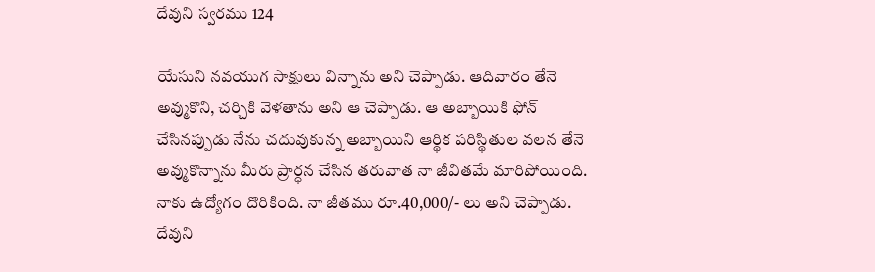దేవుని స్వరము 124

యేసుని నవయుగ సాక్షులు విన్నాను అని చెప్పాడు. ఆదివారం తేనె అవ్ముకొని, చర్చికి వెళతాను అని ఆ చెప్పాడు. ఆ అబ్బాయికి ఫోన్ చేసినప్పుడు నేను చదువుకున్న అబ్బాయిని ఆర్థిక పరిస్థితుల వలన తేనె అవ్ముకొన్నాను మీరు ప్రార్ధన చేసిన తరువాత నా జీవితమే మారిపోయింది. నాకు ఉద్యోగం దొరికింది. నా జీతము రూ.40,000/- లు అని చెప్పాడు. దేవుని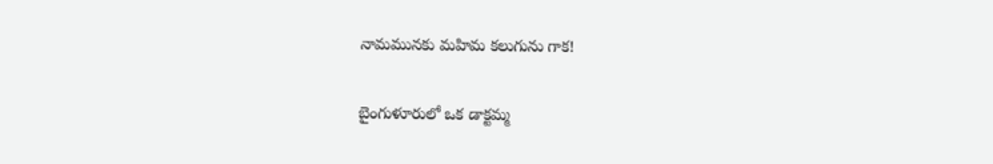నామమునకు మహిమ కలుగును గాక!

బైంగుళూరులో ఒక డాక్టమ్మ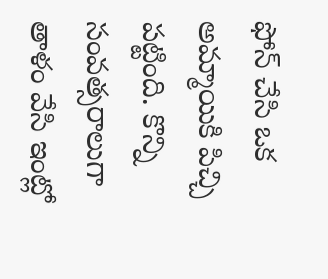ఫోన్ చేసి ఒక అమ్మాయికి పిచ్చి పట్టింది. కొన్ని సంవత్సరాలుగా తాళం వేసి ఇంట్లో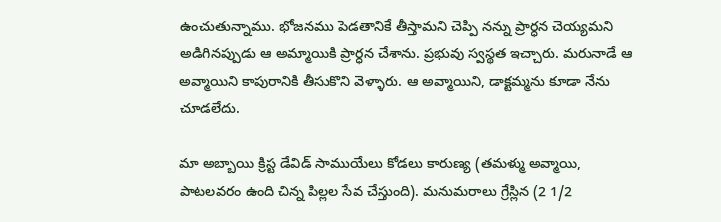ఉంచుతున్నాము. భోజనము పెడతానికే తీస్తామని చెప్పి నన్ను ప్రార్ధన చెయ్యమని అడిగినప్పుడు ఆ అమ్మాయికి ప్రార్ధన చేశాను. ప్రభువు స్వస్థత ఇచ్చారు. మరునాడే ఆ అవ్మాయిని కాపురానికి తీసుకొని వెళ్ళారు. ఆ అవ్మాయిని, డాక్టమ్మను కూడా నేను చూడలేదు.

మా అబ్బాయి క్రిస్ట డేవిడ్ సాముయేలు కోడలు కారుణ్య (తమళ్ము అవ్మాయి, పాటలవరం ఉంది చిన్న పిల్లల సేవ చేస్తుంది). మనుమరాలు గ్రేస్లిన (2 1/2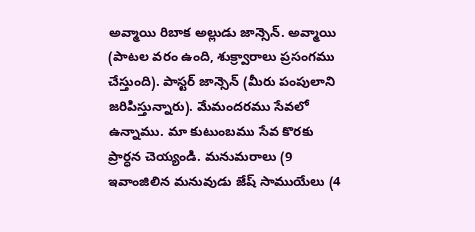అవ్మాయి రిబాక అల్లుడు జాన్సెన్. అవ్మాయి (పాటల వరం ఉంది, శుక్ర్వారాలు ప్రసంగము చేస్తుంది). పాస్టర్ జాన్సెన్ (మీరు పంపులాని జరిపిస్తున్నారు). మేమందరము సేవలో ఉన్నాము. మా కుటుంబము సేవ కొరకు ప్రార్ధన చెయ్యండి. మనుమరాలు (9 ఇవాంజిలిన మనువుడు జేష్ సాముయేలు (4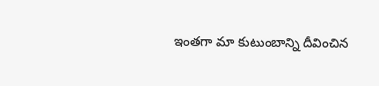ఇంతగా మా కుటుంబాన్ని దీవించిన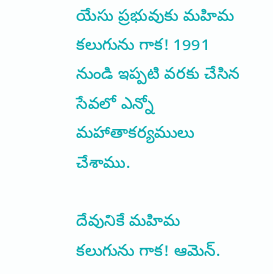యేసు ప్రభువుకు మహిమ కలుగును గాక! 1991 నుండి ఇప్పటి వరకు చేసిన సేవలో ఎన్నో మహాతాకర్యములు చేశాము.

దేవునికే మహిమ కలుగును గాక! ఆమెన్.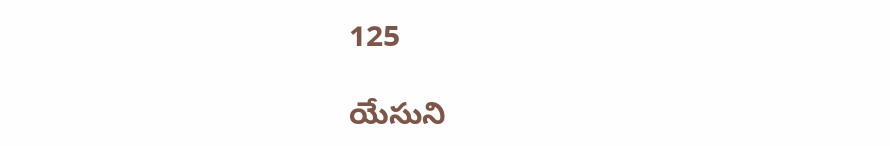125

యేసుని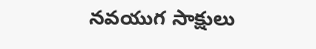నవయుగ సాక్షులు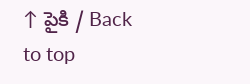↑ పైకి / Back to top